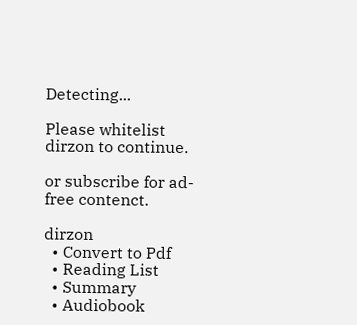Detecting...

Please whitelist dirzon to continue.

or subscribe for ad-free contenct.

dirzon
  • Convert to Pdf
  • Reading List
  • Summary
  • Audiobook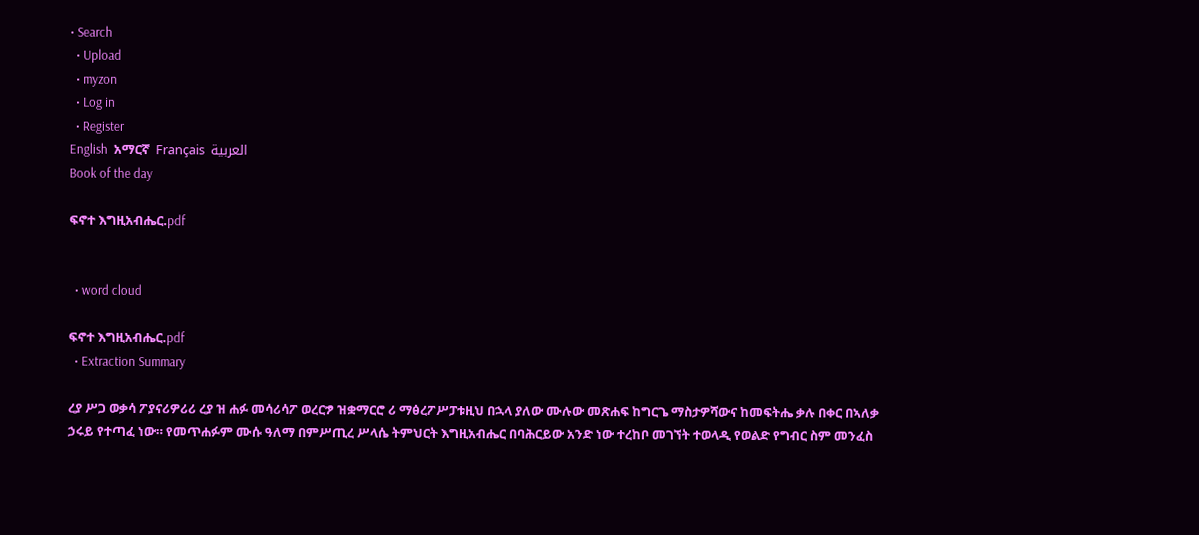• Search
  • Upload
  • myzon
  • Log in
  • Register
English  አማርኛ  Français  العربية
Book of the day

ፍኖተ እግዚአብሔር.pdf


  • word cloud

ፍኖተ እግዚአብሔር.pdf
  • Extraction Summary

ረያ ሥጋ ወቃሳ ፖያናሪዎሪሪ ረያ ዝ ሐፉ መሳሪሳፖ ወረርፇ ዝቋማርሮ ሪ ማፅረፖሥፓቱዚህ በኋላ ያለው ሙሉው መጽሐፍ ከግርጌ ማስታዎሻውና ከመፍትሔ ቃሉ በቀር በኣለቃ ኃሩይ የተጣፈ ነው። የመጥሐፉም ሙሱ ዓለማ በምሥጢረ ሥላሴ ትምህርት እግዚአብሔር በባሕርይው አንድ ነው ተረከቦ መገኘት ተወላዲ የወልድ የግብር ስም መንፈስ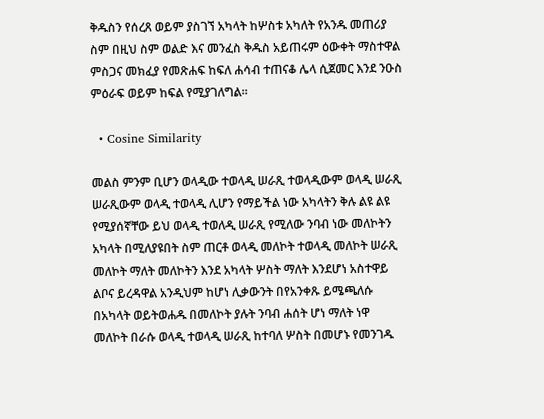ቅዱስን የሰረጸ ወይም ያስገኘ አካላት ከሦስቱ አካለት የአንዱ መጠሪያ ስም በዚህ ስም ወልድ እና መንፈስ ቅዱስ አይጠሩም ዕውቀት ማስተዋል ምስጋና መክፈያ የመጽሐፍ ከፍለ ሐሳብ ተጠናቆ ሌላ ሲጀመር እንደ ንዑስ ምዕራፍ ወይም ከፍል የሚያገለግል።

  • Cosine Similarity

መልስ ምንም ቢሆን ወላዲው ተወላዲ ሠራጺ ተወላዲውም ወላዲ ሠራጺ ሠራጺውም ወላዲ ተወላዲ ሊሆን የማይችል ነው አካላትን ቅሉ ልዩ ልዩ የሚያሰኛቸው ይህ ወላዲ ተወለዲ ሠራጺ የሚለው ንባብ ነው መለኮትን አካላት በሚለያዩበት ስም ጠርቶ ወላዲ መለኮት ተወላዲ መለኮት ሠራጺ መለኮት ማለት መለኮትን እንደ አካላት ሦስት ማለት እንደሆነ አስተዋይ ልቦና ይረዳዋል አንዲህም ከሆነ ሊቃውንት በየአንቀጹ ይሜጫለሱ በአካላት ወይትወሐዱ በመለኮት ያሉት ንባብ ሐሰት ሆነ ማለት ነዋ መለኮት በራሱ ወላዲ ተወላዲ ሠራጺ ከተባለ ሦስት በመሆኑ የመንገዱ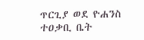ጥርጊያ ወደ ዮሐንስ ተዐቃቢ ቤት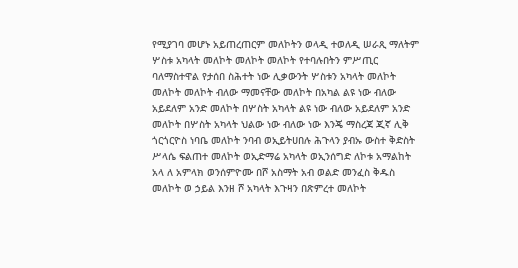የሚያገባ መሆኑ አይጠረጠርም መለኮትን ወላዲ ተወለዲ ሠራጺ ማለትም ሦስቱ አካላት መለኮት መለኮት መለኮት የተባሉበትን ምሥጢር ባለማስተዋል የታሰበ ስሕተት ነው ሊቃውንት ሦስቱን አካላት መለኮት መለኮት መለኮት ብለው ማመናቸው መለኮት በአካል ልዩ ነው ብለው አይደለም አንድ መለኮት በሦስት አካላት ልዩ ነው ብለው አይደለም አንድ መለኮት በሦስት አካላት ህልው ነው ብለው ነው እንጄ ማስረጃ ጂኛ ሊቅ ጎርጎርዮስ ነባቤ መለኮት ንባብ ወኢይትሀበሉ ሕጉላን ያብኡ ውስተ ቅድስት ሥላሴ ፍልጠተ መለኮት ወኢድማሬ አካላት ወኢንሰግድ ለኮቱ አማልከት አላ ለ አምላክ ወንሰምዮሙ በሾ አስማት አብ ወልድ መንፈስ ቅዱስ መለኮት ወ ኃይል እንዘ ሾ አካላት እጉዛን በጽምረተ መለኮት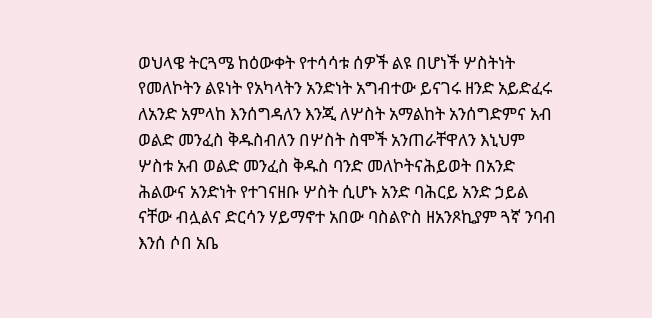ወህላዌ ትርጓሜ ከዕውቀት የተሳሳቱ ሰዎች ልዩ በሆነች ሦስትነት የመለኮትን ልዩነት የአካላትን አንድነት አግብተው ይናገሩ ዘንድ አይድፈሩ ለአንድ አምላከ እንሰግዳለን እንጂ ለሦስት አማልከት አንሰግድምና አብ ወልድ መንፈስ ቅዱስብለን በሦስት ስሞች አንጠራቸዋለን እኒህም ሦስቱ አብ ወልድ መንፈስ ቅዱስ ባንድ መለኮትናሕይወት በአንድ ሕልውና አንድነት የተገናዘቡ ሦስት ሲሆኑ አንድ ባሕርይ አንድ ኃይል ናቸው ብሏልና ድርሳን ሃይማኖተ አበው ባስልዮስ ዘአንጾኪያም ጓኛ ንባብ እንሰ ሶበ አቤ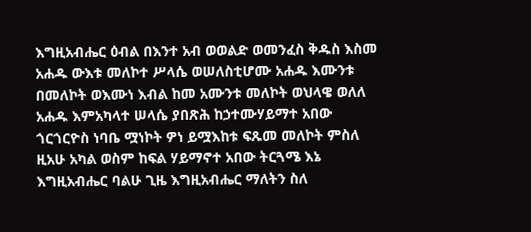እግዚአብሔር ዕብል በእንተ አብ ወወልድ ወመንፈስ ቅዱስ እስመ አሐዱ ውእቱ መለኮተ ሥላሴ ወሠለስቲሆሙ አሐዱ እሙንቱ በመለኮት ወእሙነ እብል ከመ አሙንቱ መለኮት ወህላዌ ወለለ አሐዱ እምአካላተ ሠላሴ ያበጽሕ ከኃተሙሃይማተ አበው ጎርጎርዮስ ነባቤ ሟነኮት ዎነ ይሟእከቱ ፍጹመ መለኮት ምስለ ዚአሁ አካል ወስም ከፍል ሃይማኖተ አበው ትርጓሜ እኔ እግዚአብሔር ባልሁ ጊዜ እግዚአብሔር ማለትን ስለ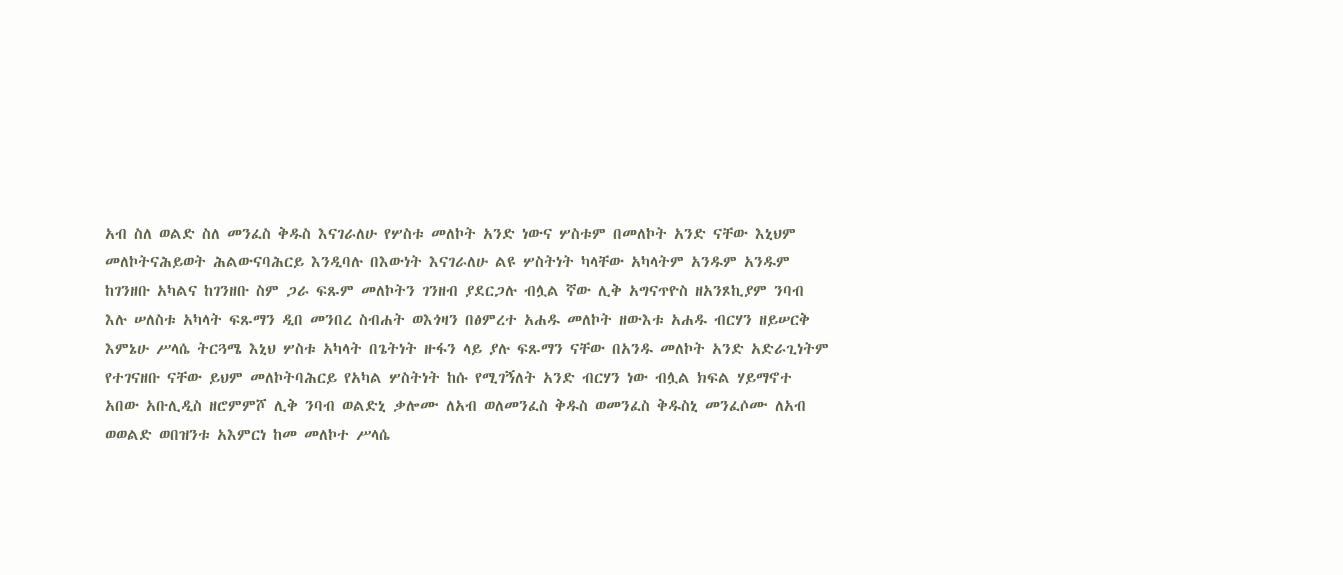አብ ስለ ወልድ ስለ መንፈስ ቅዱስ እናገራለሁ የሦስቱ መለኮት አንድ ነውና ሦስቱም በመለኮት አንድ ናቸው እኒህም መለኮትናሕይወት ሕልውናባሕርይ እንዲባሉ በእውነት እናገራለሁ ልዩ ሦስትነት ካላቸው አካላትም አንዱም አንዱም ከገንዘቡ አካልና ከገንዘቡ ስም ጋራ ፍጹም መለኮትን ገንዘብ ያደርጋሉ ብሏል ኛው ሊቅ አግናጥዮስ ዘአንጾኪያም ንባብ እሉ ሠለስቱ አካላት ፍጹማን ዲበ መንበረ ስብሐት ወእጎዛን በፅምረተ አሐዱ መለኮት ዘውእቱ አሐዱ ብርሃን ዘይሠርቅ እምኔሁ ሥላሴ ትርጓሜ እኒህ ሦስቱ አካላት በጌትነት ዙፋን ላይ ያሉ ፍጹማን ናቸው በአንዱ መለኮት አንድ አድራጊነትም የተገናዘቡ ናቸው ይህም መለኮትባሕርይ የአካል ሦስትነት ከሱ የሚገኝለት አንድ ብርሃን ነው ብሏል ክፍል ሃይማኖተ አበው አቡሊዲስ ዘሮምምሾ ሊቅ ንባብ ወልድኒ ቃሎሙ ለአብ ወለመንፈስ ቅዱስ ወመንፈስ ቅዱስኒ መንፈሶሙ ለአብ ወወልድ ወበዝንቱ አእምርነ ከመ መለኮተ ሥላሴ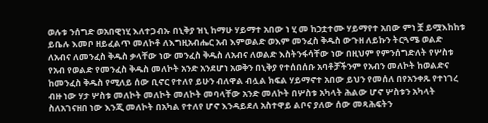ወሉቱ ንሰግድ ወአበዊነሂ እለተጋብኡ በኒቅያ ዝኒ ከማሁ ሃይማተ አበው ነ ሂ መ ከኃቷተሙ ሃይማየተ አበው ምነ ቿ ይሟእከከቱ ይቤሉ እመቦ ዘይፈልጥ መለኮቶ ለእግዚአብሔር አብ እምወልድ ወእም መንፈስ ቅዱስ ውጉዘ ለይኩን ትርጓሜ ወልድ ለአብና ለመንፈስ ቅዱስ ቃላቸው ነው መንፈስ ቅዱስ ለአብና ለወልድ እስትንፋሳቸው ነው በዚህም የምንሰግድለት የሦስቱ የአብ የወልድ የመንፈስ ቅዱስ መለኮት አንድ አንደሆነ አወቅን በኒቅያ የተሰበሰቡ አባቶቻችንም የአብን መለኮት ከወልድና ከመንፈስ ቅዱስ የሚለይ ሰው ቢኖር የተለየ ይሁን ብለዋል ብሏል ክፍል ሃይማኖተ አበው ይህን የመሰለ በየአንቀጹ የተነገረ ብዙ ነው ሃታ ሦስቱ መለኮት መለኮት መለኮት መባላቸው አንድ መለኮት በሦስቱ አካላት ሕልው ሆኖ ሦስቱን አካላት ስለአገናዘበ ነው እንጂ መለኮት በአካል የተለየ ሆኖ እንዳይደለ አስተዋይ ልቦና ያለው ሰው መጻሕፍትን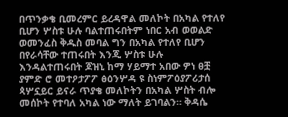በጥንቃቄ ቢመረምር ይረዳዋል መለኮት በአካል የተለየ ቢሆን ሦስቱ ሁሉ ባልተጠሩበትም ነበር አብ ወወልድ ወመንፈስ ቅዱስ መባል ግን በአካል የተለየ ቢሆን በየራሳቸው ተጠሩበት እንጂ ሦስቱ ሁሉ እንዳልተጠሩበት ጆዝኒ ከማ ሃይማተ አበው ዎነ ፀቿ ያምድ ሮ መተዖታፖፖ ፅዕንሦዳ ዩ ስነምፖዕያፖሪታሰ ጳሦኗይር ይናራ ጥያቄ መለኮትን በአካል ሦስት ብሎ መሰኮት የተባለ አካል ነው ማለት ይገባልን። ቅዳሴ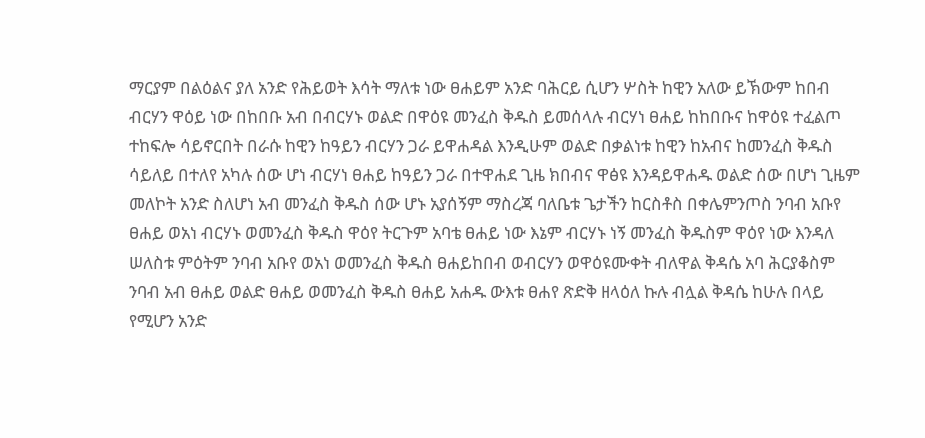ማርያም በልዕልና ያለ አንድ የሕይወት እሳት ማለቱ ነው ፀሐይም አንድ ባሕርይ ሲሆን ሦስት ከዊን አለው ይኽውም ከበብ ብርሃን ዋዕይ ነው በከበቡ አብ በብርሃኑ ወልድ በዋዕዩ መንፈስ ቅዱስ ይመሰላሉ ብርሃነ ፀሐይ ከከበቡና ከዋዕዩ ተፈልጦ ተከፍሎ ሳይኖርበት በራሱ ከዊን ከዓይን ብርሃን ጋራ ይዋሐዳል እንዲሁም ወልድ በቃልነቱ ከዊን ከአብና ከመንፈስ ቅዱስ ሳይለይ በተለየ አካሉ ሰው ሆነ ብርሃነ ፀሐይ ከዓይን ጋራ በተዋሐደ ጊዜ ክበብና ዋፅዩ እንዳይዋሐዱ ወልድ ሰው በሆነ ጊዜም መለኮት አንድ ስለሆነ አብ መንፈስ ቅዱስ ሰው ሆኑ አያሰኝም ማስረጃ ባለቤቱ ጌታችን ከርስቶስ በቀሌምንጦስ ንባብ አቡየ ፀሐይ ወአነ ብርሃኑ ወመንፈስ ቅዱስ ዋዕየ ትርጉም አባቴ ፀሐይ ነው እኔም ብርሃኑ ነኝ መንፈስ ቅዱስም ዋዕየ ነው እንዳለ ሠለስቱ ምዕትም ንባብ አቡየ ወአነ ወመንፈስ ቅዱስ ፀሐይከበብ ወብርሃን ወዋዕዩሙቀት ብለዋል ቅዳሴ አባ ሕርያቆስም ንባብ አብ ፀሐይ ወልድ ፀሐይ ወመንፈስ ቅዱስ ፀሐይ አሐዱ ውእቱ ፀሐየ ጽድቅ ዘላዕለ ኩሉ ብሏል ቅዳሴ ከሁሉ በላይ የሚሆን አንድ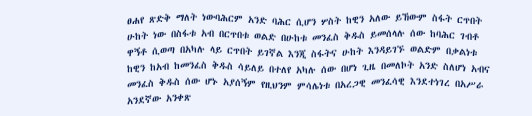ፀሐየ ጽድቅ ማለት ነውባሕርም አንድ ባሕር ሲሆን ሦስት ከዊን አለው ይኸውም ስፋት ርጥበት ሁከት ነው በስፋቱ አብ በርጥበቱ ወልድ በሁከቱ መንፈስ ቅዱስ ይመሰላሉ ሰው ከባሕር ገብቶ ዋኝቶ ሲወጣ በአካሉ ላይ ርጥበት ይገኛል እንጂ ስፋትና ሁከት እንዳይገኙ ወልድም በቃልነቱ ከዊን ከአብ ከመንፈስ ቅዱስ ሳይለይ በተለየ አካሉ ሰው በሆነ ጊዜ በመለኮት አንድ ስለሆነ አብና መንፈስ ቅዱስ ሰው ሆኑ አያሰኝም የዚህንም ምሳሌነቱ በአረጋዊ መንፈሳዊ እንደተነገረ በአሥራ አንደኛው አንቀጽ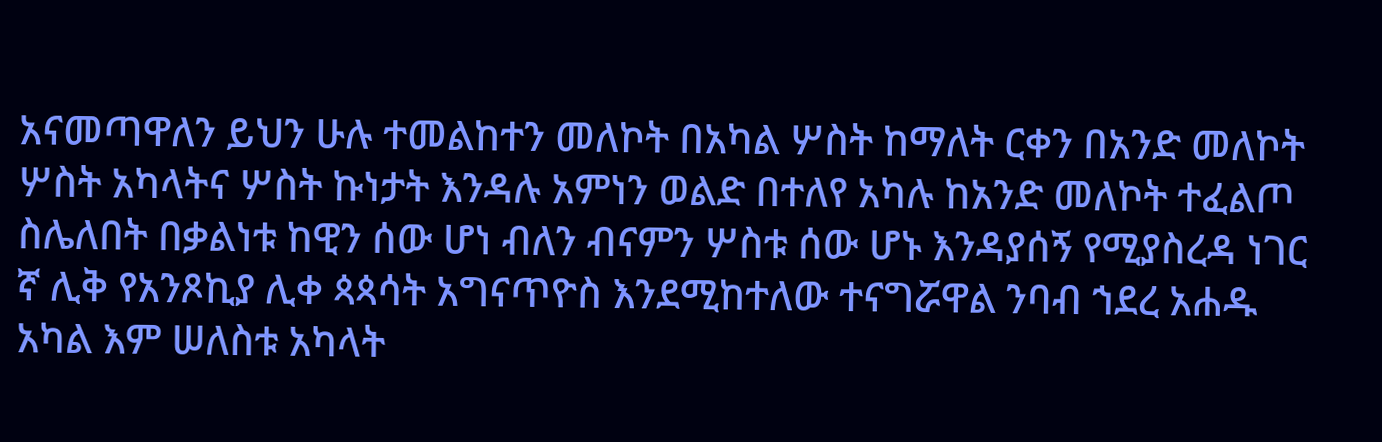አናመጣዋለን ይህን ሁሉ ተመልከተን መለኮት በአካል ሦስት ከማለት ርቀን በአንድ መለኮት ሦስት አካላትና ሦስት ኩነታት እንዳሉ አምነን ወልድ በተለየ አካሉ ከአንድ መለኮት ተፈልጦ ስሌለበት በቃልነቱ ከዊን ሰው ሆነ ብለን ብናምን ሦስቱ ሰው ሆኑ እንዳያሰኝ የሚያስረዳ ነገር ኛ ሊቅ የአንጾኪያ ሊቀ ጳጳሳት አግናጥዮስ እንደሚከተለው ተናግሯዋል ንባብ ኀደረ አሐዱ አካል እም ሠለስቱ አካላት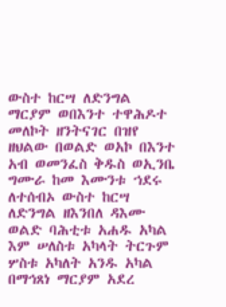ውስተ ከርሣ ለድንግል ማርያም ወበእንተ ተዋሕዶተ መለኮት ዘንትናገር በዝየ ዘህልው በወልድ ወአኮ በእንተ አብ ወመንፈስ ቅዱስ ወኢንቤ ግሙራ ከመ እሙንቱ ኀደሩ ለተሰብኦ ውስተ ከርሣ ለድንግል ዘእንበለ ዳእሙ ወልድ ባሕቲቱ አሐዱ አካል እም ሠለስቱ አካላት ትርጉም ሦስቱ አካለት አንዱ አካል በማኅጸነ ማርያም አደረ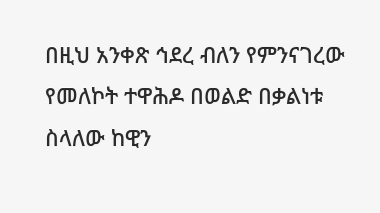በዚህ አንቀጽ ኅደረ ብለን የምንናገረው የመለኮት ተዋሕዶ በወልድ በቃልነቱ ስላለው ከዊን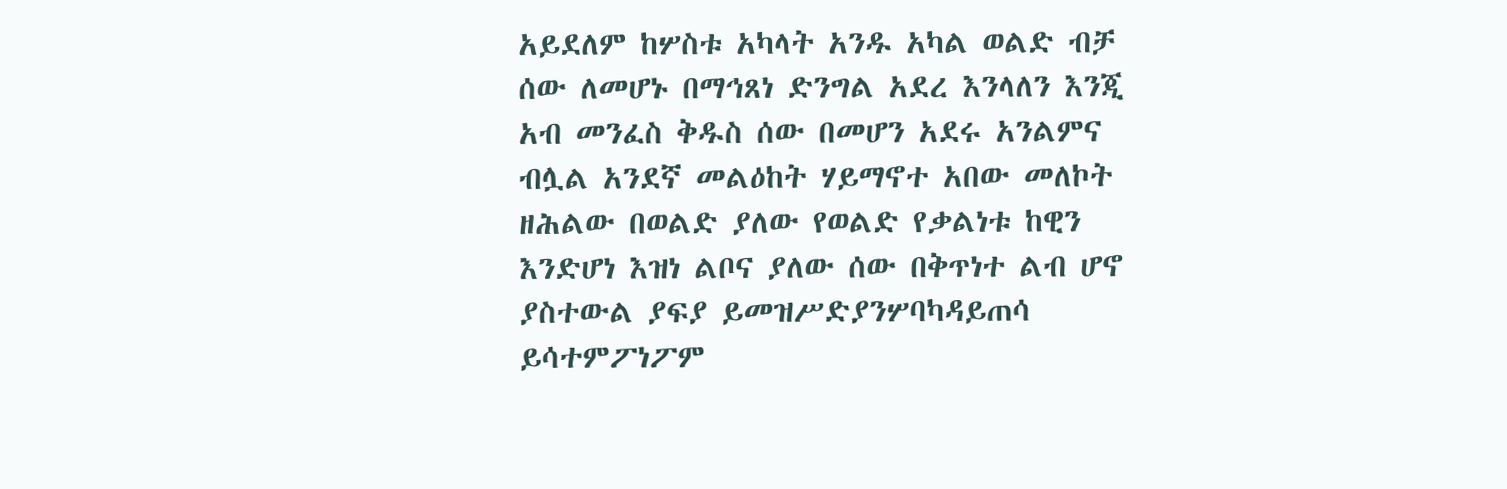አይደለም ከሦስቱ አካላት አንዱ አካል ወልድ ብቻ ሰው ለመሆኑ በማኅጸነ ድንግል አደረ እንላለን እንጂ አብ መንፈስ ቅዱስ ሰው በመሆን አደሩ አንልምና ብሏል አንደኛ መልዕከት ሃይማኖተ አበው መለኮት ዘሕልው በወልድ ያለው የወልድ የቃልነቱ ከዊን እንድሆነ እዝነ ልቦና ያለው ሰው በቅጥነተ ልብ ሆኖ ያስተውል ያፍያ ይመዝሥድያንሦባካዳይጠሳ ይሳተምፖነፖም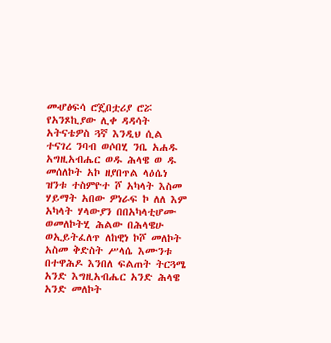መሇፅፍሳ ሮጄበቷሪያ ሮሯ የአንጾኪያው ሊቀ ዳዳሳት አትናቴዎስ ጓኛ እንዲህ ሲል ተናገረ ንባብ ወሶበሂ ንቤ አሐዱ አግዚአብሔር ወዱ ሕላዌ ወ ዱ መሰለኮት አኮ ዘያበጥል ላዕሴነ ዝንቱ ተስምዮተ ሾ አካላት እስመ ሃይማት አበው ዎነራፍ ኮ ለለ እም አካላት ሃላውያን በበአካላቲሆሙ ወመለኮትሂ ሕልው በሕላዌሁ ወኢይትፈለጥ ለከዊነ ኮሾ መለኮት አስመ ቅድስት ሥላሴ እሙንቱ በተዋሕዶ እንበለ ፍልጠት ትርጓሜ አንድ እግዚአብሔር አንድ ሕላዌ አንድ መለኮት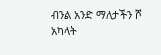ብንል አንድ ማለታችን ሾ አካላት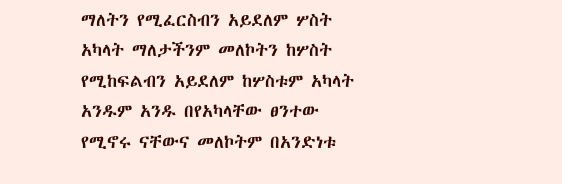ማለትን የሚፈርስብን አይደለም ሦስት አካላት ማለታችንም መለኮትን ከሦስት የሚከፍልብን አይደለም ከሦስቱም አካላት አንዱም አንዱ በየአካላቸው ፀንተው የሚኖሩ ናቸውና መለኮትም በአንድነቱ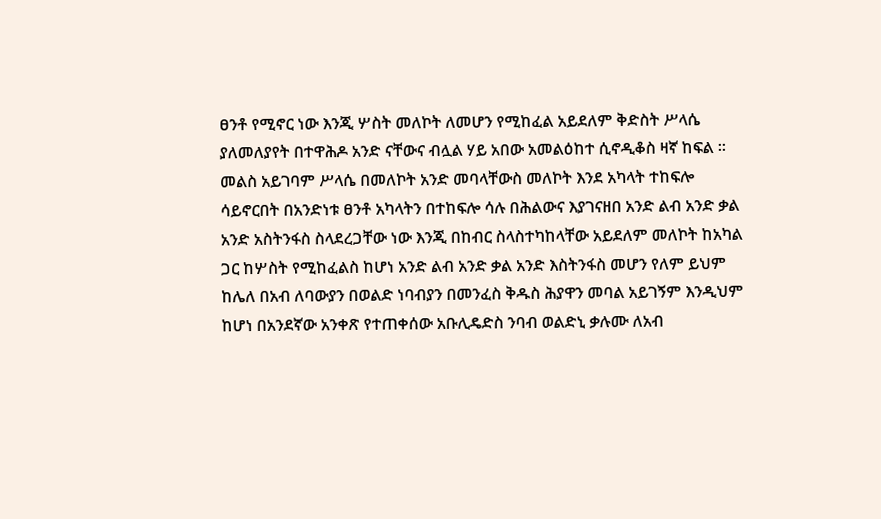ፀንቶ የሚኖር ነው እንጂ ሦስት መለኮት ለመሆን የሚከፈል አይደለም ቅድስት ሥላሴ ያለመለያየት በተዋሕዶ አንድ ናቸውና ብሏል ሃይ አበው አመልዕከተ ሲኖዲቆስ ዛኛ ከፍል ። መልስ አይገባም ሥላሴ በመለኮት አንድ መባላቸውስ መለኮት እንደ አካላት ተከፍሎ ሳይኖርበት በአንድነቱ ፀንቶ አካላትን በተከፍሎ ሳሉ በሕልውና እያገናዘበ አንድ ልብ አንድ ቃል አንድ አስትንፋስ ስላደረጋቸው ነው እንጂ በከብር ስላስተካከላቸው አይደለም መለኮት ከአካል ጋር ከሦስት የሚከፈልስ ከሆነ አንድ ልብ አንድ ቃል አንድ እስትንፋስ መሆን የለም ይህም ከሌለ በአብ ለባውያን በወልድ ነባብያን በመንፈስ ቅዱስ ሕያዋን መባል አይገኝም እንዲህም ከሆነ በአንደኛው አንቀጽ የተጠቀሰው አቡሊዴድስ ንባብ ወልድኒ ቃሉሙ ለአብ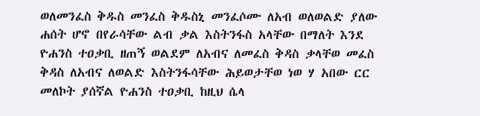ወለመንፈስ ቅዱስ መንፈስ ቅዱስኒ መንፈሶሙ ለአብ ወለወልድ ያለው ሐሰት ሆኖ በየራሳቸው ልብ ቃል እስትንፋስ አላቸው በማለት እንደ ዮሐንስ ተዐቃቢ ዘጠኝ ወልደም ለአብና ለመፈስ ቅዳስ ቃላቸወ መፈስ ቅዳስ ለአብና ለወልድ እስትንፋሳቸው ሕይወታቸወ ነወ ሃ አበው ርር መለኮት ያሰኛል ዮሐንስ ተዐቃቢ ከዚህ ሴላ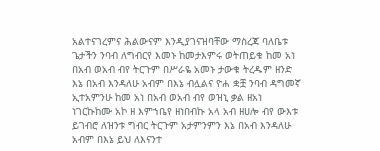አልተናገረምና ሕልውናም እንዲያገናዝባቸው ማስረጃ ባለቤቱ ጌታችን ንባብ ለግብርየ እመኑ ከመታእምሩ ወትጠይቁ ከመ አነ በአብ ወአብ ብየ ትርጉም በሥራዬ አመኑ ታውቁ ትረዱም ዘንድ እኔ በአብ እንዳለሁ አብም በእኔ ብሏልና ዮሐ ቋቿ ንባብ ዳግመኛ ኢተአምንሁ ከመ አነ በአብ ወአብ ብየ ወዝኒ ቃል ዘአነ ነገርኩከሙ አኮ ዘ እምኀቤየ ዘነበብኩ አላ አብ ዘሀሎ ብየ ውእቱ ይገብሮ ለዝንቱ ግብር ትርጉም አታምንምን እኔ በአብ እንዳለሁ አብም በእኔ ይህ ለእናንተ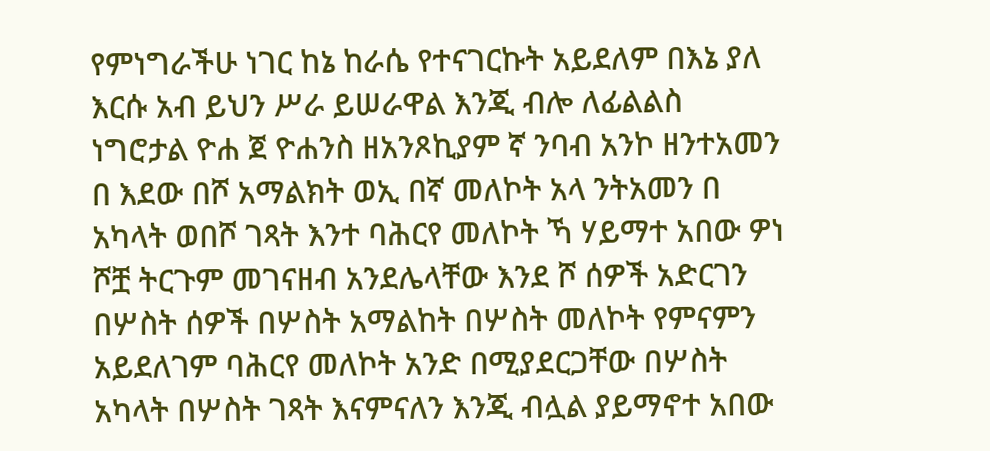የምነግራችሁ ነገር ከኔ ከራሴ የተናገርኩት አይደለም በእኔ ያለ እርሱ አብ ይህን ሥራ ይሠራዋል እንጂ ብሎ ለፊልልስ ነግሮታል ዮሐ ጀ ዮሐንስ ዘአንጾኪያም ኛ ንባብ አንኮ ዘንተአመን በ እደው በሾ አማልክት ወኢ በኛ መለኮት አላ ንትአመን በ አካላት ወበሾ ገጻት እንተ ባሕርየ መለኮት ኻ ሃይማተ አበው ዎነ ሾቿ ትርጉም መገናዘብ አንደሌላቸው እንደ ሾ ሰዎች አድርገን በሦስት ሰዎች በሦስት አማልከት በሦስት መለኮት የምናምን አይደለገም ባሕርየ መለኮት አንድ በሚያደርጋቸው በሦስት አካላት በሦስት ገጻት እናምናለን እንጂ ብሏል ያይማኖተ አበው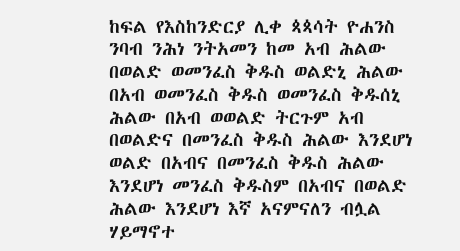ከፍል የእስከንድርያ ሊቀ ጳጳሳት ዮሐንስ ንባብ ንሕነ ንትአመን ከመ አብ ሕልው በወልድ ወመንፈስ ቅዱስ ወልድኒ ሕልው በአብ ወመንፈስ ቅዱስ ወመንፈስ ቅዱሰኒ ሕልው በአብ ወወልድ ትርጉም አብ በወልድና በመንፈስ ቅዱስ ሕልው እንደሆነ ወልድ በአብና በመንፈስ ቅዱስ ሕልው እንደሆነ መንፈስ ቅዱስም በአብና በወልድ ሕልው እንደሆነ እኛ አናምናለን ብሏል ሃይማኖተ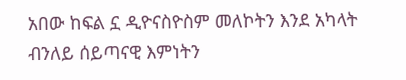አበው ከፍል ኗ ዲዮናስዮስም መለኮትን እንደ አካላት ብንለይ ሰይጣናዊ እምነትን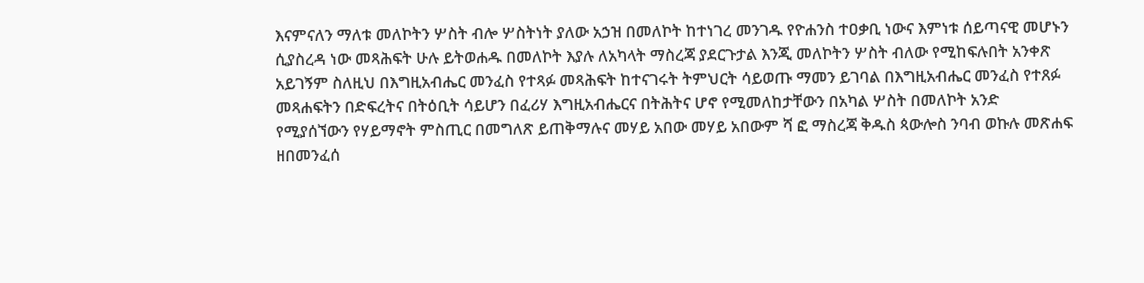እናምናለን ማለቱ መለኮትን ሦስት ብሎ ሦስትነት ያለው አኃዝ በመለኮት ከተነገረ መንገዱ የዮሐንስ ተዐቃቢ ነውና እምነቱ ሰይጣናዊ መሆኑን ሲያስረዳ ነው መጻሕፍት ሁሉ ይትወሐዱ በመለኮት እያሉ ለአካላት ማስረጃ ያደርጉታል እንጂ መለኮትን ሦስት ብለው የሚከፍሉበት አንቀጽ አይገኝም ስለዚህ በእግዚአብሔር መንፈስ የተጻፉ መጻሕፍት ከተናገሩት ትምህርት ሳይወጡ ማመን ይገባል በእግዚአብሔር መንፈስ የተጸፉ መጻሐፍትን በድፍረትና በትዕቢት ሳይሆን በፈሪሃ እግዚአብሔርና በትሕትና ሆኖ የሚመለከታቸውን በአካል ሦስት በመለኮት አንድ የሚያሰኘውን የሃይማኖት ምስጢር በመግለጽ ይጠቅማሉና መሃይ አበው መሃይ አበውም ሻ ፎ ማስረጃ ቅዱስ ጳውሎስ ንባብ ወኩሉ መጽሐፍ ዘበመንፈሰ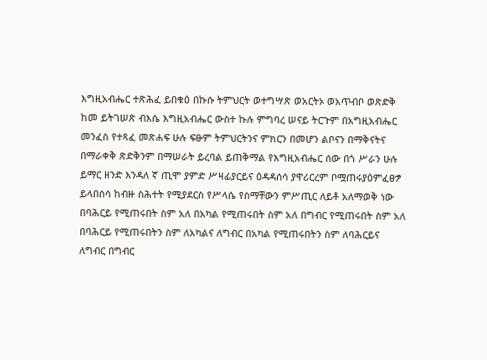እግዚአብሔር ተጽሕፈ ይበቁዕ በኩሱ ትምህርት ወተግሣጽ ወአርትኦ ወአጥብቦ ወጽድቅ ከመ ይትገሠጽ ብእሴ እግዚአብሔር ውስተ ኩሉ ምግባረ ሠናይ ትርጉም በአግዚአብሔር መንፈስ የተጻፈ መጽሐፍ ሁሉ ፍፁም ትምህርትንና ምክርን በመሆን ልቦናን በማቅናትና በማራቀቅ ጽድቅንም በማሠራት ይረባል ይጠቅማል የእግዚአብሔር ሰው በጎ ሥራን ሁሉ ይማር ዘንድ እንዳለ ኛ ጢሞ ያምድ ሥዛፊያርይና ዕዳዳሰሳ ያዋሪርረም ቦሟጠሩያዕምፈፀፇ ይላበሰሳ ከብዙ ስሕተት የሚያደርስ የሥላሴ የስማቸውን ምሥጢር ለይቶ አለማወቅ ነው በባሕርይ የሚጠሩበት ስም አለ በአካል የሚጠሩበት ስም አለ በግብር የሚጠሩበት ስም አለ በባሕርይ የሚጠሩበትን ስም ለአካልና ለግብር በአካል የሚጠሩበትን ስም ለባሕርይና ለግብር በግብር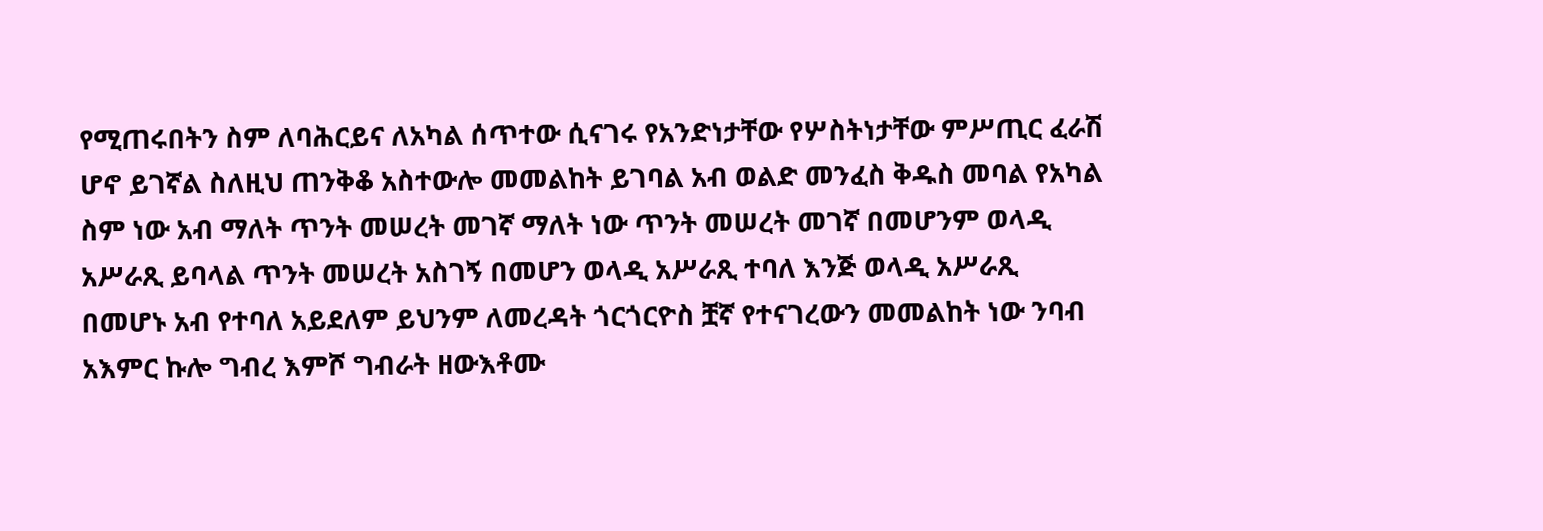የሚጠሩበትን ስም ለባሕርይና ለአካል ሰጥተው ሲናገሩ የአንድነታቸው የሦስትነታቸው ምሥጢር ፈራሽ ሆኖ ይገኛል ስለዚህ ጠንቅቆ አስተውሎ መመልከት ይገባል አብ ወልድ መንፈስ ቅዱስ መባል የአካል ስም ነው አብ ማለት ጥንት መሠረት መገኛ ማለት ነው ጥንት መሠረት መገኛ በመሆንም ወላዲ አሥራጺ ይባላል ጥንት መሠረት አስገኝ በመሆን ወላዲ አሥራጺ ተባለ እንጅ ወላዲ አሥራጺ በመሆኑ አብ የተባለ አይደለም ይህንም ለመረዳት ጎርጎርዮስ ቿኛ የተናገረውን መመልከት ነው ንባብ አእምር ኩሎ ግብረ እምሾ ግብራት ዘውእቶሙ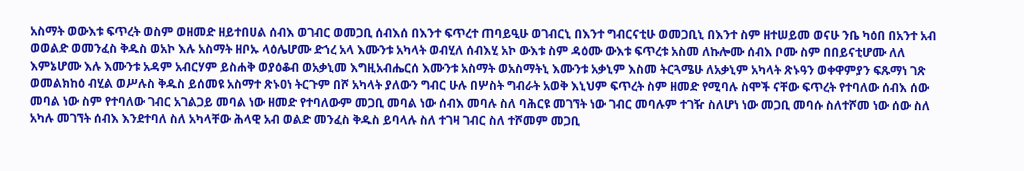አስማት ወውእቱ ፍጥረት ወስም ወዘመድ ዘይተበሀል ሰብእ ወገብር ወመጋቢ ሰብእሰ በእንተ ፍጥረተ ጠባይዒሁ ወገብርኒ በእንተ ግብርናቲሁ ወመጋቢኒ በእንተ ስም ዘተሠይመ ወናሁ ንቤ ካዕበ በአንተ አብ ወወልድ ወመንፈስ ቅዱስ ወአኮ እሉ አስማት ዘቦኡ ላዕሌሆሙ ድኀረ አላ እሙንቱ አካላት ወብሂለ ሰብእሂ አኮ ውእቱ ስም ዳዕሙ ውእቱ ፍጥረቱ አስመ ለኩሎሙ ሰብእ ቦሙ ስም በበይናቲሆሙ ለለ እምኔሆሙ እሉ እሙንቱ አዳም አብርሃም ይስሐቅ ወያዕቆብ ወአቃኒመ እግዚአብሔርሰ እሙንቱ አስማት ወአስማትኒ እሙንቱ አቃኒም እስመ ትርጓሜሁ ለአቃኒም አካላት ጽኑዓን ወቀዋምያን ፍጹማነ ገጽ ወመልክከዕ ብሂል ወሥሉስ ቅዱስ ይሰመዩ አስማተ ጽኑዐነ ትርጉም በሾ አካላት ያለውን ግብር ሁሉ በሦስት ግብራት አወቅ እኒህም ፍጥረት ስም ዘመድ የሚባሉ ስሞች ናቸው ፍጥረት የተባለው ሰብእ ሰው መባል ነው ስም የተባለው ገብር አገልጋይ መባል ነው ዘመድ የተባለውም መጋቢ መባል ነው ሰብእ መባሉ ስለ ባሕርዩ መገኘት ነው ገብር መባሉም ተገዥ ስለሆነ ነው መጋቢ መባሱ ስለተሾመ ነው ሰው ስለ አካሉ መገኘት ሰብእ እንደተባለ ስለ አካላቸው ሕላዊ አብ ወልድ መንፈስ ቅዱስ ይባላሉ ስለ ተገዛ ገብር ስለ ተሾመም መጋቢ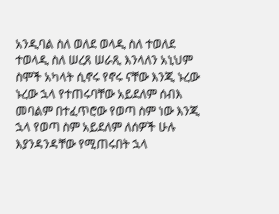አንዲባል ስለ ወለደ ወላዲ ስለ ተወለደ ተወላዲ ስለ ሠረጸ ሠራጺ እንላለን አኒህም ስሞች አካላት ሲኖሩ የኖሩ ናቸው እንጂ ኑረው ኑረው ኋላ የተጠሩባቸው አይደለም ሰብእ መባልም በተፈጥሮው የወጣ ስም ነው እንጂ ኋላ የወጣ ስም አይደለም ለሰዎች ሁሉ እያንዳንዳቸው የሚጠሩበት ኋላ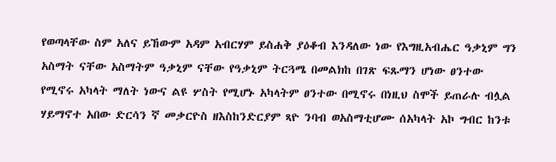የወጣላቸው ስም አለና ይኸውም አዳም አብርሃም ይስሐቅ ያዕቆብ እንዳለው ነው የእግዚአብሔር ዓቃኒም ግን አስማት ናቸው አስማትም ዓቃኒም ናቸው የዓቃኒም ትርጓሜ በመልክከ በገጽ ፍጹማን ሆነው ፀንተው የሚኖሩ አካላት ማለት ነውና ልዩ ሦስት የሚሆኑ አካላትም ፀንተው በሚኖሩ በነዚህ ስሞች ይጠራሉ ብሏል ሃይማኖተ አበው ድርሳን ኛ መቃርዮስ ዘእስከንድርያም ጻዮ ንባብ ወአስማቲሆሙ ሰአካላት አኮ ግብር ከንቱ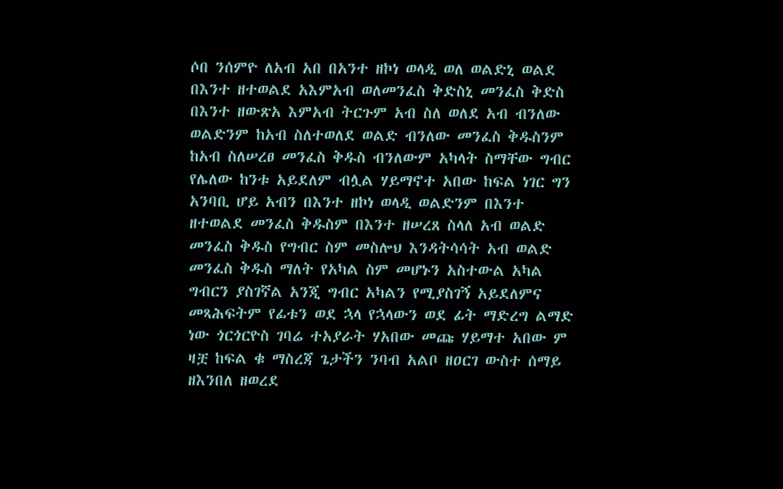ሶበ ንሰምዮ ለአብ አበ በአንተ ዘኮነ ወላዲ ወለ ወልድኒ ወልደ በእንተ ዘተወልደ አእምአብ ወለመንፈስ ቅድስኒ መንፈስ ቅድስ በእንተ ዘውጽአ እምአብ ትርጉም አብ ስለ ወለደ አብ ብንለው ወልድንም ከአብ ስለተወለደ ወልድ ብንለው መንፈስ ቅዱስንም ከአብ ስለሠረፀ መንፈስ ቅዱስ ብንለውም አካላት ስማቸው ግብር የሌለው ከንቱ አይደለም ብሏል ሃይማኖተ አበው ከፍል ነገር ግን አንባቢ ሆይ አብን በእንተ ዘኮነ ወላዲ ወልድንም በእንተ ዘተወልደ መንፈስ ቅዱስም በእንተ ዘሠረጸ ስላለ አብ ወልድ መንፈስ ቅዱስ የግብር ስም መስሎህ እንዳትሳሳት አብ ወልድ መንፈስ ቅዱስ ማለት የአካል ስም መሆኑን አስተውል አካል ግብርን ያስገኛል አንጂ ግብር አካልን የሚያስገኝ አይደለምና መጻሕፍትም የፊቱን ወደ ኋላ የኋላውን ወደ ፊት ማድረግ ልማድ ነው ጎርጎርዮስ ገባሬ ተአያራት ሃአበው መጩ ሃይማተ አበው ም ዛቿ ከፍል ቁ ማስረጃ ጌታችን ንባብ አልቦ ዘዐርገ ውስተ ሰማይ ዘእንበለ ዘወረደ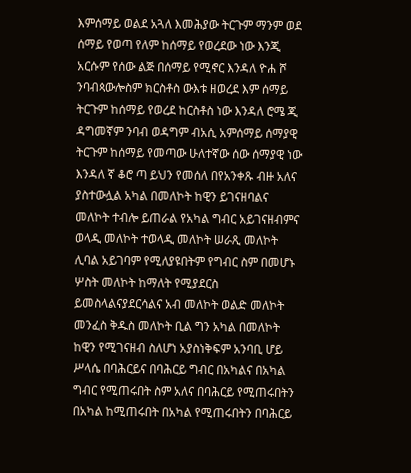እምሰማይ ወልደ አጓለ እመሕያው ትርጉም ማንም ወደ ሰማይ የወጣ የለም ከሰማይ የወረደው ነው እንጂ አርሱም የሰው ልጅ በሰማይ የሚኖር እንዳለ ዮሐ ሾ ንባብጳውሎስም ክርስቶስ ውእቱ ዘወረደ እም ሰማይ ትርጉም ከሰማይ የወረደ ከርስቶስ ነው እንዳለ ሮሜ ጂ ዳግመኛም ንባብ ወዳግም ብአሲ አምሰማይ ሰማያዊ ትርጉም ከሰማይ የመጣው ሁለተኛው ሰው ሰማያዊ ነው እንዳለ ኛ ቆሮ ጣ ይህን የመሰለ በየአንቀጹ ብዙ አለና ያስተውሏል አካል በመለኮት ከዊን ይገናዘባልና መለኮት ተብሎ ይጠራል የአካል ግብር አይገናዘብምና ወላዲ መለኮት ተወላዲ መለኮት ሠራጺ መለኮት ሊባል አይገባም የሚለያዩበትም የግብር ስም በመሆኑ ሦስት መለኮት ከማለት የሚያደርስ ይመስላልናያደርሳልና አብ መለኮት ወልድ መለኮት መንፈስ ቅዱስ መለኮት ቢል ግን አካል በመለኮት ከዊን የሚገናዘብ ስለሆነ አያስነቅፍም አንባቢ ሆይ ሥላሴ በባሕርይና በባሕርይ ግብር በአካልና በአካል ግብር የሚጠሩበት ስም አለና በባሕርይ የሚጠሩበትን በአካል ከሚጠሩበት በአካል የሚጠሩበትን በባሕርይ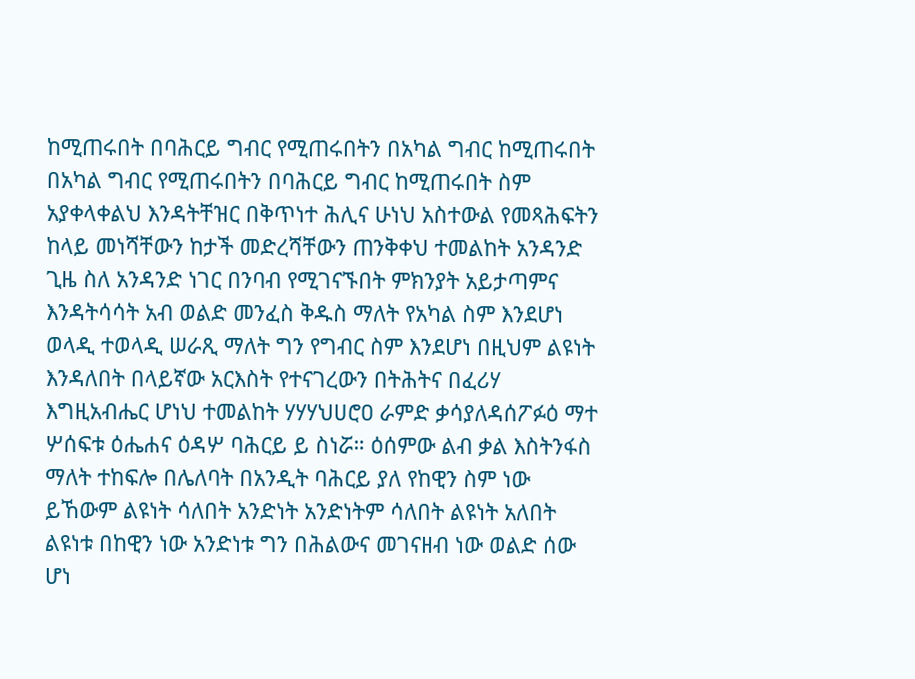ከሚጠሩበት በባሕርይ ግብር የሚጠሩበትን በአካል ግብር ከሚጠሩበት በአካል ግብር የሚጠሩበትን በባሕርይ ግብር ከሚጠሩበት ስም አያቀላቀልህ እንዳትቸዝር በቅጥነተ ሕሊና ሁነህ አስተውል የመጻሕፍትን ከላይ መነሻቸውን ከታች መድረሻቸውን ጠንቅቀህ ተመልከት አንዳንድ ጊዜ ስለ አንዳንድ ነገር በንባብ የሚገናኙበት ምክንያት አይታጣምና እንዳትሳሳት አብ ወልድ መንፈስ ቅዱስ ማለት የአካል ስም እንደሆነ ወላዲ ተወላዲ ሠራጺ ማለት ግን የግብር ስም እንደሆነ በዚህም ልዩነት እንዳለበት በላይኛው አርእስት የተናገረውን በትሕትና በፈሪሃ እግዚአብሔር ሆነህ ተመልከት ሃሃሃህሀሮዐ ራምድ ቃሳያለዳሰፖፉዕ ማተ ሦሰፍቱ ዕሔሐና ዕዳሦ ባሕርይ ይ ስነሯ። ዕሰምው ልብ ቃል እስትንፋስ ማለት ተከፍሎ በሌለባት በአንዲት ባሕርይ ያለ የከዊን ስም ነው ይኸውም ልዩነት ሳለበት አንድነት አንድነትም ሳለበት ልዩነት አለበት ልዩነቱ በከዊን ነው አንድነቱ ግን በሕልውና መገናዘብ ነው ወልድ ሰው ሆነ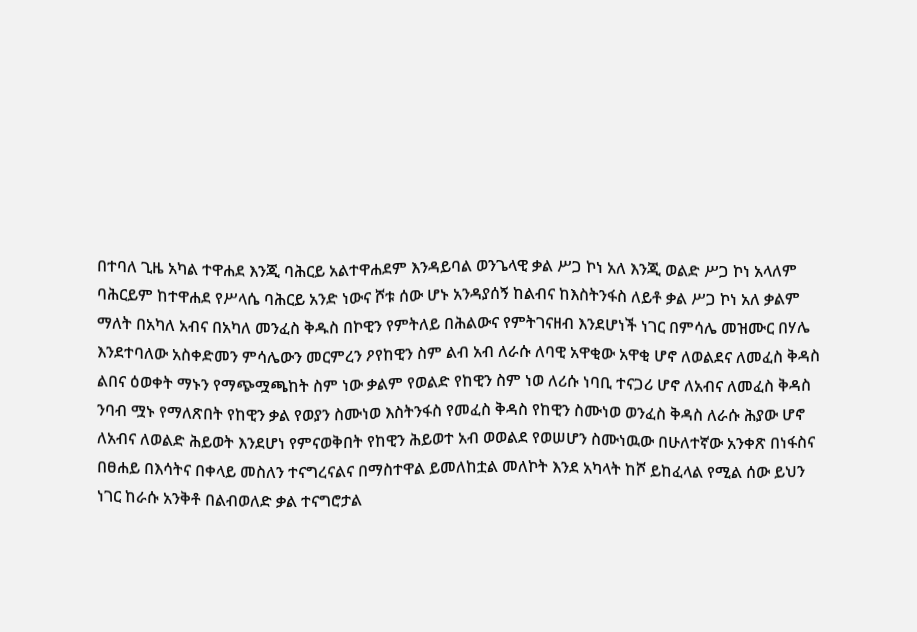በተባለ ጊዜ አካል ተዋሐደ እንጂ ባሕርይ አልተዋሐደም እንዳይባል ወንጌላዊ ቃል ሥጋ ኮነ አለ እንጂ ወልድ ሥጋ ኮነ አላለም ባሕርይም ከተዋሐደ የሥላሴ ባሕርይ አንድ ነውና ሾቱ ሰው ሆኑ አንዳያሰኝ ከልብና ከእስትንፋስ ለይቶ ቃል ሥጋ ኮነ አለ ቃልም ማለት በአካለ አብና በአካለ መንፈስ ቅዱስ በኮዊን የምትለይ በሕልውና የምትገናዘብ እንደሆነች ነገር በምሳሌ መዝሙር በሃሌ እንደተባለው አስቀድመን ምሳሌውን መርምረን ዖየከዊን ስም ልብ አብ ለራሱ ለባዊ አዋቂው አዋቂ ሆኖ ለወልደና ለመፈስ ቅዳስ ልበና ዕወቀት ማኑን የማጭሟጫከት ስም ነው ቃልም የወልድ የከዊን ስም ነወ ለሪሱ ነባቢ ተናጋሪ ሆኖ ለአብና ለመፈስ ቅዳስ ንባብ ሟኑ የማለጽበት የከዊን ቃል የወያን ስሙነወ እስትንፋስ የመፈስ ቅዳስ የከዊን ስሙነወ ወንፈስ ቅዳስ ለራሱ ሕያው ሆኖ ለአብና ለወልድ ሕይወት እንደሆነ የምናወቅበት የከዊን ሕይወተ አብ ወወልደ የወሠሆን ስሙነዉው በሁለተኛው አንቀጽ በነፋስና በፀሐይ በእሳትና በቀላይ መስለን ተናግረናልና በማስተዋል ይመለከቷል መለኮት እንደ አካላት ከሾ ይከፈላል የሚል ሰው ይህን ነገር ከራሱ አንቅቶ በልብወለድ ቃል ተናግሮታል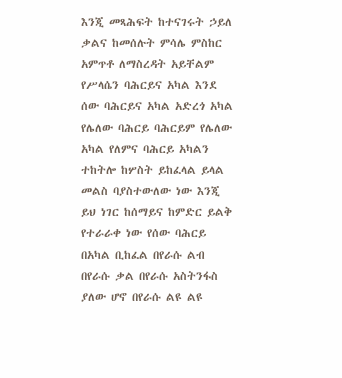እንጂ መጻሕፍት ከተናገሩት ኃይለ ቃልና ከመሰሉት ምሳሌ ምስከር አምጥቶ ለማስረዳት አይቸልም የሥላሴን ባሕርይና አካል እንደ ሰው ባሕርይና አካል አድረጎ አካል የሌለው ባሕርይ ባሕርይም የሌለው አካል የለምና ባሕርይ አካልን ተከትሎ ከሦስት ይከፈላል ይላል መልስ ባያስተውለው ነው እንጂ ይህ ነገር ከሰማይና ከምድር ይልቅ የተራራቀ ነው የሰው ባሕርይ በአካል ቢከፈል በየራሱ ልብ በየራሱ ቃል በየራሱ አስትንፋስ ያለው ሆኖ በየራሱ ልዩ ልዩ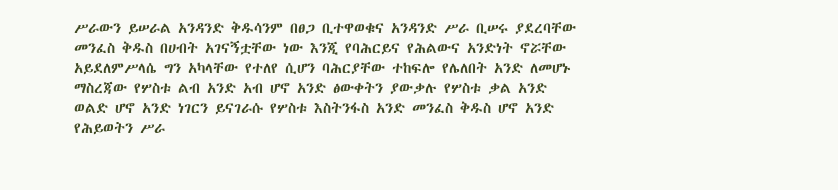ሥራውን ይሠራል አንዳንድ ቅዱሳንም በፀጋ ቢተዋወቁና አንዳንድ ሥራ ቢሠሩ ያደረባቸው መንፈስ ቅዱስ በሀብት አገናኝቷቸው ነው እንጂ የባሕርይና የሕልውና አንድነት ኖሯቸው አይደለምሥላሴ ግን አካላቸው የተለየ ሲሆን ባሕርያቸው ተከፍሎ የሌለበት አንድ ለመሆኑ ማስረጃው የሦስቱ ልብ አንድ አብ ሆኖ አንድ ፅውቀትን ያውቃሉ የሦስቱ ቃል አንድ ወልድ ሆኖ አንድ ነገርን ይናገራሱ የሦስቱ እስትንፋስ አንድ መንፈስ ቅዱስ ሆኖ አንድ የሕይወትን ሥራ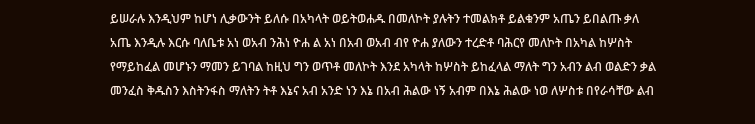ይሠራሉ እንዲህም ከሆነ ሊቃውንት ይለሱ በአካላት ወይትወሐዱ በመለኮት ያሉትን ተመልክቶ ይልቁንም አጤን ይበልጡ ቃለ አጤ እንዲሉ እርሱ ባለቤቱ አነ ወአብ ንሕነ ዮሐ ል አነ በአብ ወአብ ብየ ዮሐ ያለውን ተረድቶ ባሕርየ መለኮት በአካል ከሦስት የማይከፈል መሆኑን ማመን ይገባል ከዚህ ግን ወጥቶ መለኮት እንደ አካላት ከሦስት ይከፈላል ማለት ግን አብን ልብ ወልድን ቃል መንፈስ ቅዱስን እስትንፋስ ማለትን ትቶ እኔና አብ አንድ ነን እኔ በአብ ሕልው ነኝ አብም በእኔ ሕልው ነወ ለሦስቱ በየራሳቸው ልብ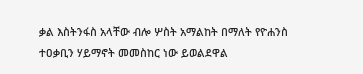ቃል እስትንፋስ አላቸው ብሎ ሦስት አማልከት በማለት የዮሐንስ ተዐቃቢን ሃይማኖት መመስከር ነው ይወልደዋል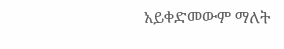አይቀድመውም ማለት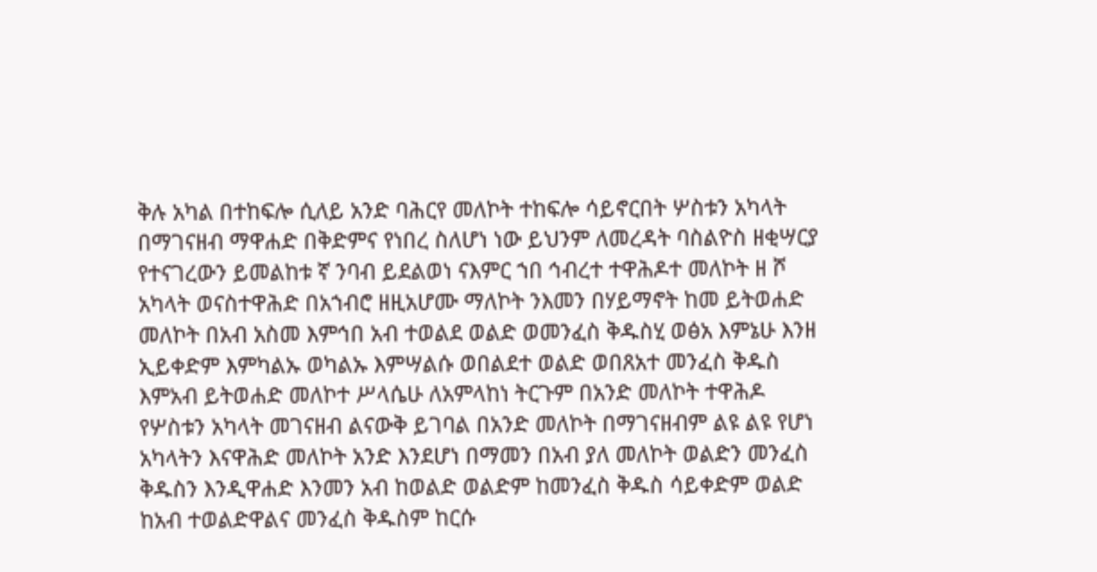ቅሉ አካል በተከፍሎ ሲለይ አንድ ባሕርየ መለኮት ተከፍሎ ሳይኖርበት ሦስቱን አካላት በማገናዘብ ማዋሐድ በቅድምና የነበረ ስለሆነ ነው ይህንም ለመረዳት ባስልዮስ ዘቂሣርያ የተናገረውን ይመልከቱ ኛ ንባብ ይደልወነ ናእምር ኀበ ኅብረተ ተዋሕዶተ መለኮት ዘ ሾ አካላት ወናስተዋሕድ በአኀብሮ ዘዚአሆሙ ማለኮት ንእመን በሃይማኖት ከመ ይትወሐድ መለኮት በአብ አስመ እምኅበ አብ ተወልደ ወልድ ወመንፈስ ቅዱስሂ ወፅአ እምኔሁ እንዘ ኢይቀድም እምካልኡ ወካልኡ እምሣልሱ ወበልደተ ወልድ ወበጸአተ መንፈስ ቅዱስ እምአብ ይትወሐድ መለኮተ ሥላሴሁ ለአምላከነ ትርጉም በአንድ መለኮት ተዋሕዶ የሦስቱን አካላት መገናዘብ ልናውቅ ይገባል በአንድ መለኮት በማገናዘብም ልዩ ልዩ የሆነ አካላትን እናዋሕድ መለኮት አንድ እንደሆነ በማመን በአብ ያለ መለኮት ወልድን መንፈስ ቅዱስን እንዲዋሐድ እንመን አብ ከወልድ ወልድም ከመንፈስ ቅዱስ ሳይቀድም ወልድ ከአብ ተወልድዋልና መንፈስ ቅዱስም ከርሱ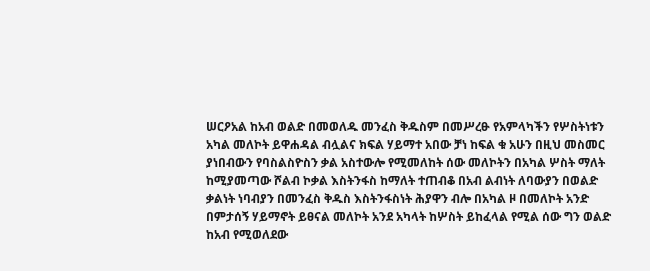ሠርዖአል ከአብ ወልድ በመወለዱ መንፈስ ቅዱስም በመሥረፁ የአምላካችን የሦስትነቱን አካል መለኮት ይዋሐዳል ብሏልና ክፍል ሃይማተ አበው ቻነ ከፍል ቁ አሁን በዚህ መስመር ያነበብውን የባስልስዮስን ቃል አስተውሎ የሚመለከት ሰው መለኮትን በአካል ሦስት ማለት ከሚያመጣው ሾልብ ኮቃል እስትንፋስ ከማለት ተጠብቆ በአብ ልብነት ለባውያን በወልድ ቃልነት ነባብያን በመንፈስ ቅዱስ እስትንፋስነት ሕያዋን ብሎ በአካል ዞ በመለኮት አንድ በምታሰኝ ሃይማኖት ይፀናል መለኮት አንደ አካላት ከሦስት ይከፈላል የሚል ሰው ግን ወልድ ከአብ የሚወለደው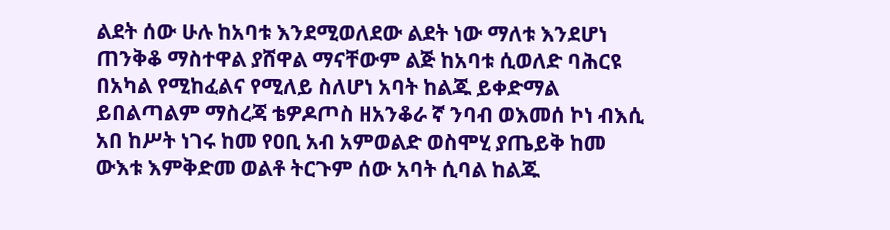ልደት ሰው ሁሉ ከአባቱ እንደሚወለደው ልደት ነው ማለቱ እንደሆነ ጠንቅቆ ማስተዋል ያሸዋል ማናቸውም ልጅ ከአባቱ ሲወለድ ባሕርዩ በአካል የሚከፈልና የሚለይ ስለሆነ አባት ከልጁ ይቀድማል ይበልጣልም ማስረጃ ቴዎዶጦስ ዘአንቆራ ኛ ንባብ ወእመሰ ኮነ ብእሲ አበ ከሥት ነገሩ ከመ የዐቢ አብ አምወልድ ወስሞሂ ያጤይቅ ከመ ውእቱ እምቅድመ ወልቶ ትርጉም ሰው አባት ሲባል ከልጁ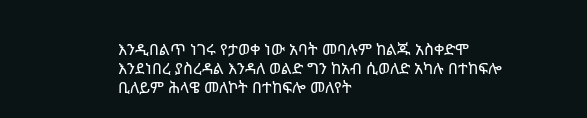እንዲበልጥ ነገሩ የታወቀ ነው አባት መባሉም ከልጁ አስቀድሞ እንደነበረ ያስረዳል እንዳለ ወልድ ግን ከአብ ሲወለድ አካሉ በተከፍሎ ቢለይም ሕላዌ መለኮት በተከፍሎ መለየት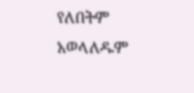የለበትም አወላለዱም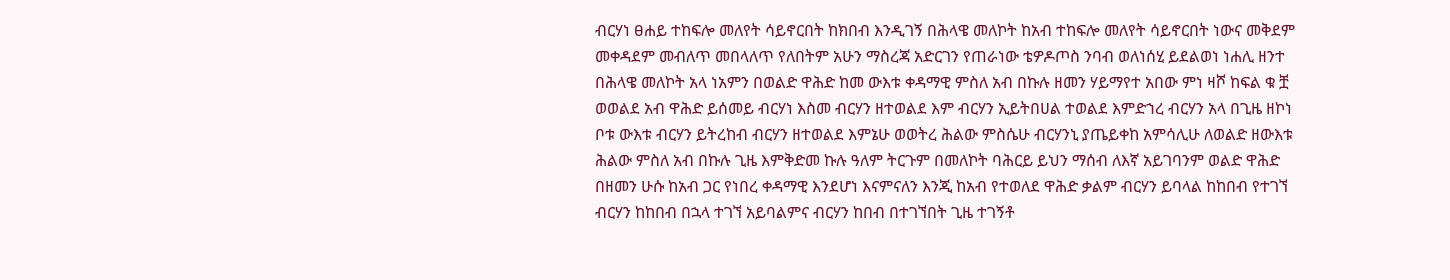ብርሃነ ፀሐይ ተከፍሎ መለየት ሳይኖርበት ከክበብ እንዲገኝ በሕላዌ መለኮት ከአብ ተከፍሎ መለየት ሳይኖርበት ነውና መቅደም መቀዳደም መብለጥ መበላለጥ የለበትም አሁን ማስረጃ አድርገን የጠራነው ቴዎዶጦስ ንባብ ወለነሰሂ ይደልወነ ነሐሊ ዘንተ በሕላዌ መለኮት አላ ነአምን በወልድ ዋሕድ ከመ ውእቱ ቀዳማዊ ምስለ አብ በኩሉ ዘመን ሃይማየተ አበው ምነ ዛሾ ከፍል ቁ ቿ ወወልደ አብ ዋሕድ ይሰመይ ብርሃነ እስመ ብርሃን ዘተወልደ እም ብርሃን ኢይትበሀል ተወልደ እምድኀረ ብርሃን አላ በጊዜ ዘኮነ ቦቱ ውእቱ ብርሃን ይትረከብ ብርሃን ዘተወልደ እምኔሁ ወወትረ ሕልው ምስሴሁ ብርሃንኒ ያጤይቀከ አምሳሊሁ ለወልድ ዘውእቱ ሕልው ምስለ አብ በኩሉ ጊዜ እምቅድመ ኩሉ ዓለም ትርጉም በመለኮት ባሕርይ ይህን ማሰብ ለእኛ አይገባንም ወልድ ዋሕድ በዘመን ሁሱ ከአብ ጋር የነበረ ቀዳማዊ እንደሆነ እናምናለን እንጂ ከአብ የተወለደ ዋሕድ ቃልም ብርሃን ይባላል ከከበብ የተገኘ ብርሃን ከከበብ በኋላ ተገኘ አይባልምና ብርሃን ከበብ በተገኘበት ጊዜ ተገኝቶ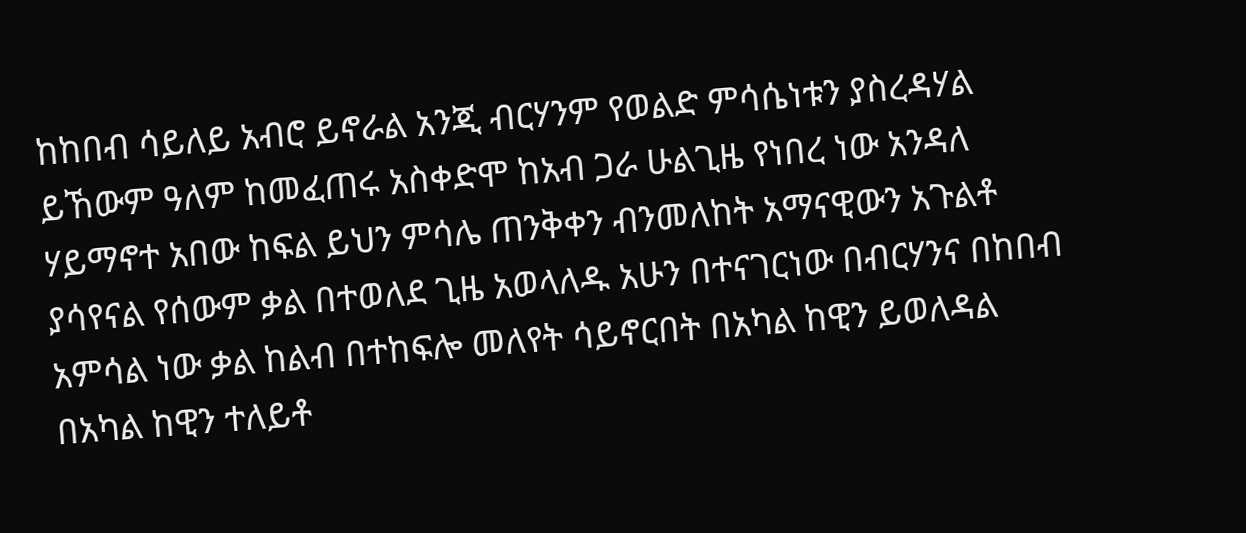ከከበብ ሳይለይ አብሮ ይኖራል አንጂ ብርሃንም የወልድ ምሳሴነቱን ያስረዳሃል ይኸውም ዓለም ከመፈጠሩ አስቀድሞ ከአብ ጋራ ሁልጊዜ የነበረ ነው አንዳለ ሃይማኖተ አበው ከፍል ይህን ምሳሌ ጠንቅቀን ብንመለከት አማናዊውን አጉልቶ ያሳየናል የሰውም ቃል በተወለደ ጊዜ አወላለዱ አሁን በተናገርነው በብርሃንና በከበብ አምሳል ነው ቃል ከልብ በተከፍሎ መለየት ሳይኖርበት በአካል ከዊን ይወለዳል በአካል ከዊን ተለይቶ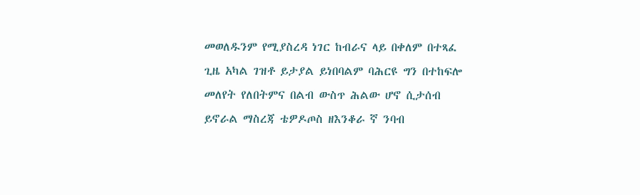መወለዱንም የሚያስረዳ ነገር ከብራና ላይ በቀለም በተጻፈ ጊዜ አካል ገዝቶ ይታያል ይነበባልም ባሕርዩ ግን በተከፍሎ መለየት የለበትምና በልብ ውስጥ ሕልው ሆኖ ሲታሰብ ይኖራል ማስረጃ ቴዎዶጦስ ዘእንቆራ ኛ ንባብ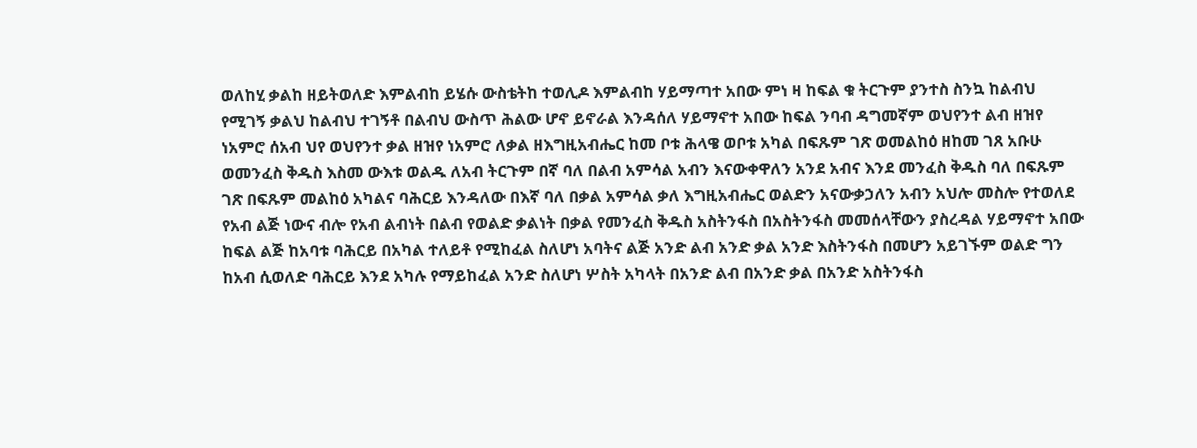ወለከሂ ቃልከ ዘይትወለድ እምልብከ ይሄሱ ውስቴትከ ተወሊዶ እምልብከ ሃይማጣተ አበው ምነ ዛ ከፍል ቁ ትርጉም ያንተስ ስንኳ ከልብህ የሚገኝ ቃልህ ከልብህ ተገኝቶ በልብህ ውስጥ ሕልው ሆኖ ይኖራል እንዳሰለ ሃይማኖተ አበው ከፍል ንባብ ዳግመኛም ወህየንተ ልብ ዘዝየ ነአምሮ ሰአብ ህየ ወህየንተ ቃል ዘዝየ ነአምሮ ለቃል ዘእግዚአብሔር ከመ ቦቱ ሕላዌ ወቦቱ አካል በፍጹም ገጽ ወመልከዕ ዘከመ ገጸ አቡሁ ወመንፈስ ቅዱስ እስመ ውእቱ ወልዱ ለአብ ትርጉም በኛ ባለ በልብ አምሳል አብን እናውቀዋለን አንደ አብና እንደ መንፈስ ቅዱስ ባለ በፍጹም ገጽ በፍጹም መልከዕ አካልና ባሕርይ እንዳለው በእኛ ባለ በቃል አምሳል ቃለ እግዚአብሔር ወልድን አናውቃኃለን አብን አህሎ መስሎ የተወለደ የአብ ልጅ ነውና ብሎ የአብ ልብነት በልብ የወልድ ቃልነት በቃል የመንፈስ ቅዱስ አስትንፋስ በአስትንፋስ መመሰላቸውን ያስረዳል ሃይማኖተ አበው ከፍል ልጅ ከአባቱ ባሕርይ በአካል ተለይቶ የሚከፈል ስለሆነ አባትና ልጅ አንድ ልብ አንድ ቃል አንድ እስትንፋስ በመሆን አይገኙም ወልድ ግን ከአብ ሲወለድ ባሕርይ እንደ አካሉ የማይከፈል አንድ ስለሆነ ሦስት አካላት በአንድ ልብ በአንድ ቃል በአንድ አስትንፋስ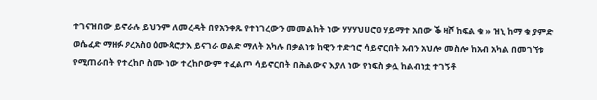ተገናዝበው ይኖራሉ ይህንም ለመረዳት በየአንቀጹ የተነገረውን መመልከት ነው ሃሃሃህሀሮዐ ሃይማተ አበው ቕ ዛሾ ከፍል ቁ » ዝኒ ከማ ቁ ያምድ ወሴፈድ ማዘፉ ዖረአስዐ ዕሙጳሮታእ ይናገራ ወልድ ማለት አካሉ በቃልነቱ ከዊን ተድኅሮ ሳይኖርበት አብን አህሎ መስሎ ከአብ አካል በመገኘቱ የሚጠራበት የተረከቦ ስሙ ነው ተረከቦውም ተፈልጦ ሳይኖርበት በሕልውና እያለ ነው የነፍስ ቃሏ ከልብነቷ ተገኝቶ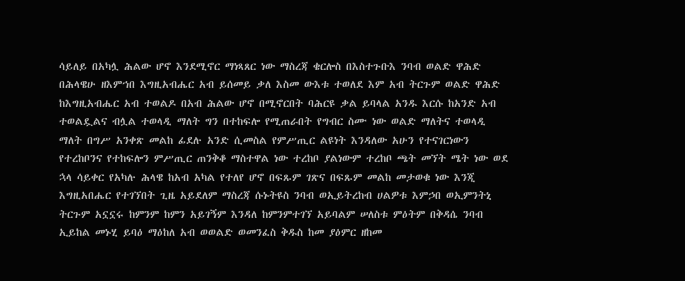ሳይለይ በአካሏ ሕልው ሆኖ እንደሚኖር ማነጻጸር ነው ማስረጃ ቄርሎስ በእስተጉቡእ ንባብ ወልድ ዋሕድ በሕላዌሁ ዘእምኀበ እግዚአብሔር አብ ይሰመይ ቃለ እስመ ውእቱ ተወለደ እም አብ ትርጉም ወልድ ዋሕድ ከእግዚአብሔር አብ ተወልዶ በአብ ሕልው ሆኖ በሚኖርበት ባሕርዩ ቃል ይባላል አንዱ እርሱ ከአንድ አብ ተወልዷልና ብሏል ተወላዲ ማለት ግን በተከፍሎ የሚጠራበት የግብር ስሙ ነው ወልድ ማለትና ተወላዲ ማለት በግሥ አንቀጽ መልከ ፊደሉ አንድ ሲመስል የምሥጢር ልዩነት እንዳለው አሁን የተናገርነውን የተረከቦንና የተከፍሎን ምሥጢር ጠንቅቆ ማስተዋል ነው ተረከቦ ያልነውም ተረከቦ ጫት መኘት ሜት ነው ወደ ኋላ ሳይቀር የአካሉ ሕላዌ ከአብ አካል የተለየ ሆኖ በፍጹም ገጽና በፍጹም መልከ መታወቁ ነው እንጂ እግዚአበሔር የተገኘበት ጊዜ አይደለም ማስረጃ ሱኑትዩስ ንባብ ወኢይትረከብ ሀልዎቱ እምኃበ ወኢምንትኒ ትርጉም አኗኗሩ ከምንም ከምን አይገኝም እንዳለ ከምንምተገኘ አይባልም ሠለስቱ ምዕትም በቅዳሴ ንባብ ኢይከል መኑሂ ይባዕ ማዕከለ አብ ወወልድ ወመንፈስ ቅዱስ ከመ ያዕምር ዘከመ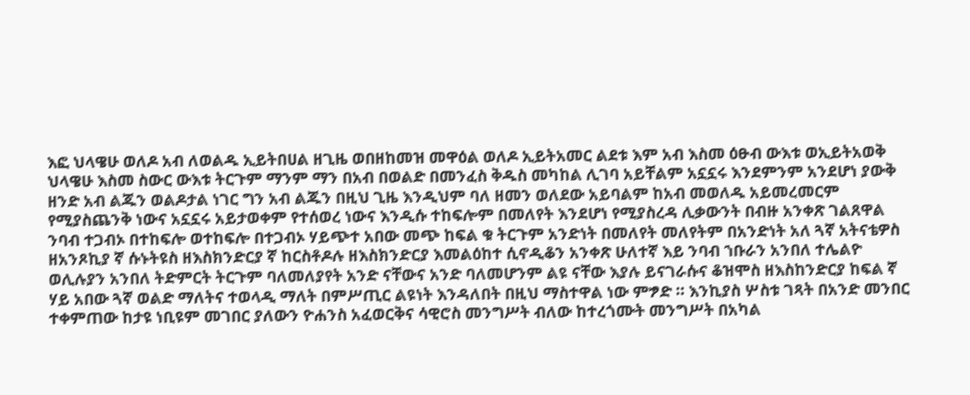እፎ ህላዌሁ ወለዶ አብ ለወልዱ ኢይትበሀል ዘጊዜ ወበዘከመዝ መዋዕል ወለዶ ኢይትአመር ልደቱ እም አብ እስመ ዕፁብ ውእቱ ወኢይትአወቅ ህላዌሁ እስመ ስውር ውእቱ ትርጉም ማንም ማን በአብ በወልድ በመንፈስ ቅዱስ መካከል ሊገባ አይቸልም አኗኗሩ እንደምንም አንደሆነ ያውቅ ዘንድ አብ ልጁን ወልዶታል ነገር ግን አብ ልጁን በዚህ ጊዜ እንዲህም ባለ ዘመን ወለደው አይባልም ከአብ መወለዱ አይመረመርም የሚያስጨንቅ ነውና አኗኗሩ አይታወቀም የተሰወረ ነውና እንዲሱ ተከፍሎም በመለየት እንደሆነ የሚያስረዳ ሊቃውንት በብዙ አንቀጽ ገልጸዋል ንባብ ተጋብኦ በተከፍሎ ወተከፍሎ በተጋብኦ ሃይጭተ አበው መጭ ከፍል ቁ ትርጉም አንድነት በመለየት መለየትም በአንድነት አለ ጓኛ አትናቴዎስ ዘአንጾኪያ ኛ ሱኑትዩስ ዘእስክንድርያ ኛ ከርስቶዶሉ ዘእስክንድርያ እመልዕከተ ሲኖዲቆን አንቀጽ ሁለተኛ እይ ንባብ ኀቡራን አንበለ ተሌልዮ ወሊሉያን አንበለ ትድምርት ትርጉም ባለመለያየት አንድ ናቸውና አንድ ባለመሆንም ልዩ ናቸው እያሉ ይናገራሱና ቆዝሞስ ዘእስከንድርያ ከፍል ኛ ሃይ አበው ጓኛ ወልድ ማለትና ተወላዲ ማለት በምሥጢር ልዩነት እንዳለበት በዚህ ማስተዋል ነው ምፇድ ። እንኪያስ ሦስቱ ገጻት በአንድ መንበር ተቀምጠው ከታዩ ነቢዩም መገበር ያለውን ዮሐንስ አፈወርቅና ሳዊሮስ መንግሥት ብለው ከተረጎሙት መንግሥት በአካል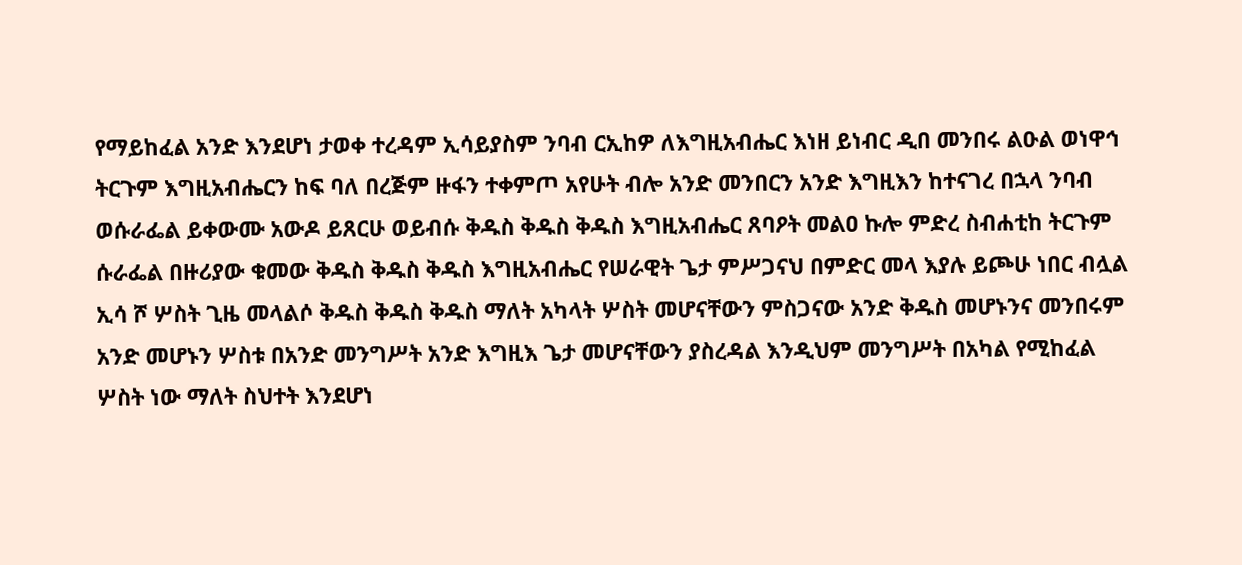የማይከፈል አንድ እንደሆነ ታወቀ ተረዳም ኢሳይያስም ንባብ ርኢከዎ ለእግዚአብሔር እነዘ ይነብር ዲበ መንበሩ ልዑል ወነዋኅ ትርጉም እግዚአብሔርን ከፍ ባለ በረጅም ዙፋን ተቀምጦ አየሁት ብሎ አንድ መንበርን አንድ እግዚእን ከተናገረ በኋላ ንባብ ወሱራፌል ይቀውሙ አውዶ ይጸርሁ ወይብሱ ቅዱስ ቅዱስ ቅዱስ እግዚአብሔር ጸባዖት መልዐ ኩሎ ምድረ ስብሐቲከ ትርጉም ሱራፌል በዙሪያው ቁመው ቅዱስ ቅዱስ ቅዱስ እግዚአብሔር የሠራዊት ጌታ ምሥጋናህ በምድር መላ እያሉ ይጮሁ ነበር ብሏል ኢሳ ሾ ሦስት ጊዜ መላልሶ ቅዱስ ቅዱስ ቅዱስ ማለት አካላት ሦስት መሆናቸውን ምስጋናው አንድ ቅዱስ መሆኑንና መንበሩም አንድ መሆኑን ሦስቱ በአንድ መንግሥት አንድ እግዚእ ጌታ መሆናቸውን ያስረዳል እንዲህም መንግሥት በአካል የሚከፈል ሦስት ነው ማለት ስህተት እንደሆነ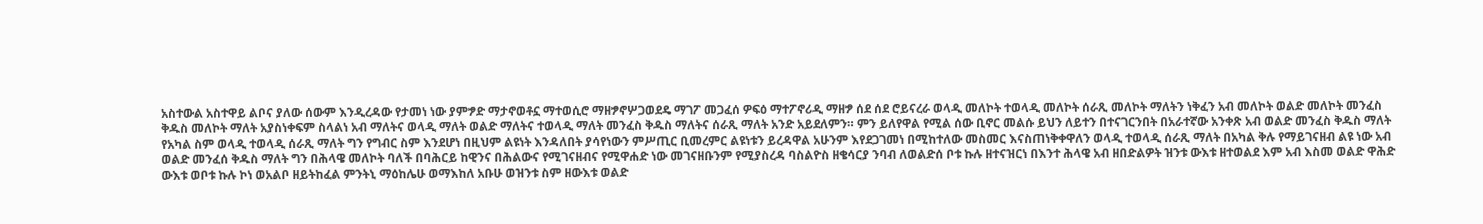አስተውል አስተዋይ ልቦና ያለው ሰውም እንዲረዳው የታመነ ነው ያምፇድ ማታኖወቶኗ ማተወሲሮ ማዘፇኖሦጋወደዴ ማገፖ መጋፈሰ ዎፍዕ ማተፖኖሪዲ ማዘፇ ሰደ ሰደ ሮይናረራ ወላዲ መለኮት ተወላዲ መለኮት ሰራጺ መለኮት ማለትን ነቅፈን አብ መለኮት ወልድ መለኮት መንፈስ ቅዱስ መለኮት ማለት አያስነቀፍም ስላልነ አብ ማለትና ወላዲ ማለት ወልድ ማለትና ተወላዲ ማለት መንፈስ ቅዱስ ማለትና ሰራጺ ማለት አንድ አይደለምን። ምን ይለየዋል የሚል ሰው ቢኖር መልሱ ይህን ለይተን በተናገርንበት በአራተኛው አንቀጽ አብ ወልድ መንፈስ ቅዱስ ማለት የአካል ስም ወላዲ ተወላዲ ሰራጺ ማለት ግን የግብር ስም እንደሆነ በዚህም ልዩነት እንዳለበት ያሳየነውን ምሥጢር ቢመረምር ልዩነቱን ይረዳዋል አሁንም እየደጋገመነ በሚከተለው መስመር እናስጠነቅቀዋለን ወላዲ ተወላዲ ሰራጺ ማለት በአካል ቅሉ የማይገናዘብ ልዩ ነው አብ ወልድ መንፈሰ ቅዱስ ማለት ግን በሕላዌ መለኮት ባለች በባሕርይ ከዊንና በሕልውና የሚገናዘብና የሚዋሐድ ነው መገናዘቡንም የሚያስረዳ ባስልዮስ ዘቄሳርያ ንባብ ለወልድሰ ቦቱ ኩሉ ዘተናዝርነ በእንተ ሕላዌ አብ ዘበድልዎት ዝንቱ ውእቱ ዘተወልደ እም አብ እስመ ወልድ ዋሕድ ውእቱ ወቦቱ ኩሉ ኮነ ወአልቦ ዘይትከፈል ምንትኒ ማዕከሌሁ ወማእከለ አቡሁ ወዝንቱ ስም ዘውእቱ ወልድ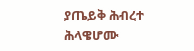ያጤይቅ ሕብረተ ሕላዌሆሙ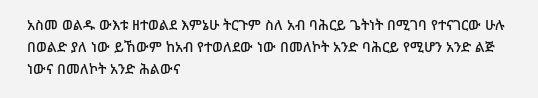አስመ ወልዱ ውእቱ ዘተወልደ እምኔሁ ትርጉም ስለ አብ ባሕርይ ጌትነት በሚገባ የተናገርው ሁሉ በወልድ ያለ ነው ይኸውም ከአብ የተወለደው ነው በመለኮት አንድ ባሕርይ የሚሆን አንድ ልጅ ነውና በመለኮት አንድ ሕልውና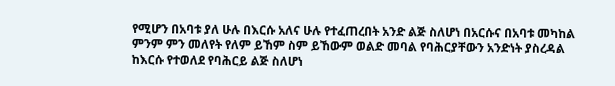የሚሆን በአባቱ ያለ ሁሉ በእርሱ አለና ሁሉ የተፈጠረበት አንድ ልጅ ስለሆነ በአርሱና በአባቱ መካከል ምንም ምን መለየት የለም ይኸም ስም ይኸውም ወልድ መባል የባሕርያቸውን አንድነት ያስረዳል ከእርሱ የተወለደ የባሕርይ ልጅ ስለሆነ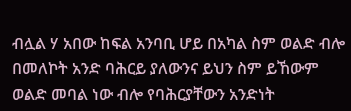ብሏል ሃ አበው ከፍል አንባቢ ሆይ በአካል ስም ወልድ ብሎ በመለኮት አንድ ባሕርይ ያለውንና ይህን ስም ይኸውም ወልድ መባል ነው ብሎ የባሕርያቸውን አንድነት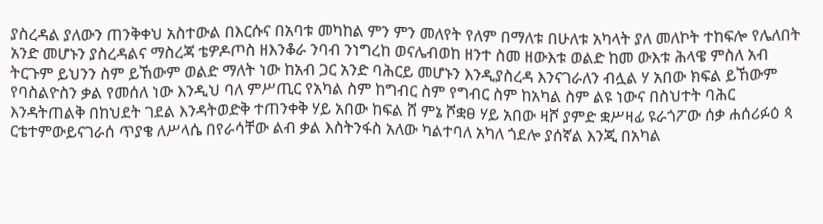ያስረዳል ያለውን ጠንቅቀህ አስተውል በእርሱና በአባቱ መካከል ምን ምን መለየት የለም በማለቱ በሁለቱ አካላት ያለ መለኮት ተከፍሎ የሌለበት አንድ መሆኑን ያስረዳልና ማስረጃ ቴዎዶጦስ ዘእንቆራ ንባብ ንነግረከ ወናሌብወከ ዘንተ ስመ ዘውእቱ ወልድ ከመ ውእቱ ሕላዌ ምስለ አብ ትርጉም ይህንን ስም ይኸውም ወልድ ማለት ነው ከአብ ጋር አንድ ባሕርይ መሆኑን እንዲያስረዳ እንናገራለን ብሏል ሃ አበው ክፍል ይኸውም የባስልዮስን ቃል የመሰለ ነው እንዲህ ባለ ምሥጢር የአካል ስም ከግብር ስም የግብር ስም ከአካል ስም ልዩ ነውና በስህተት ባሕር እንዳትጠልቅ በከህደት ገደል እንዳትወድቅ ተጠንቀቅ ሃይ አበው ከፍል ሸ ምኔ ሾቋፀ ሃይ አበው ዛሾ ያምድ ቋሥዛፊ ዩራጎፖው ሰቃ ሐሰሪፉዕ ጳ ርቴተምውይናገራሰ ጥያቄ ለሥላሴ በየራሳቸው ልብ ቃል እስትንፋስ አለው ካልተባለ አካለ ጎደሎ ያሰኛል እንጂ በአካል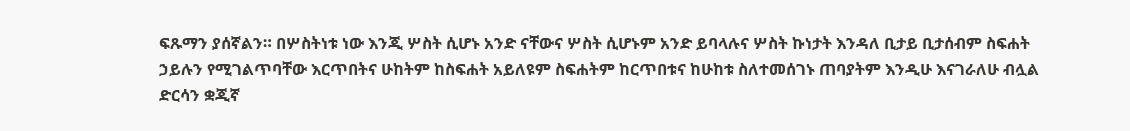ፍጹማን ያሰኛልን። በሦስትነቱ ነው እንጂ ሦስት ሲሆኑ አንድ ናቸውና ሦስት ሲሆኑም አንድ ይባላሉና ሦስት ኩነታት እንዳለ ቢታይ ቢታሰብም ስፍሐት ኃይሉን የሚገልጥባቸው እርጥበትና ሁከትም ከስፍሐት አይለዩም ስፍሐትም ከርጥበቱና ከሁከቱ ስለተመሰገኑ ጠባያትም እንዲሁ እናገራለሁ ብሏል ድርሳን ቋጂኛ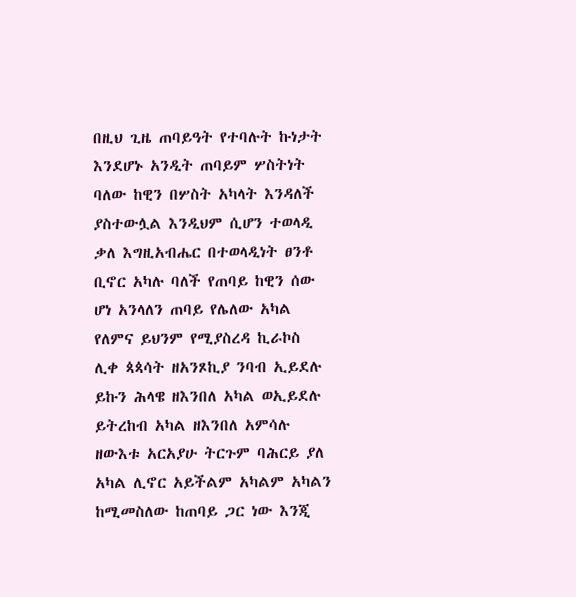በዚህ ጊዜ ጠባይዓት የተባሉት ኩነታት እንደሆኑ አንዲት ጠባይም ሦስትነት ባለው ከዊን በሦስት አካላት እንዳለች ያስተውሏል እንዲህም ሲሆን ተወላዲ ቃለ እግዚአብሔር በተወላዲነት ፀንቶ ቢኖር አካሉ ባለች የጠባይ ከዊን ሰው ሆነ አንላለን ጠባይ የሌለው አካል የለምና ይህንም የሚያስረዳ ኪራኮስ ሊቀ ጳጳሳት ዘአንጾኪያ ንባብ ኢይደሉ ይኩን ሕላዌ ዘእንበለ አካል ወኢይደሉ ይትረከብ አካል ዘእንበለ አምሳሉ ዘውእቱ አርአያሁ ትርጉም ባሕርይ ያለ አካል ሊኖር አይችልም አካልም አካልን ከሚመስለው ከጠባይ ጋር ነው እንጂ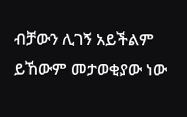ብቻውን ሊገኝ አይችልም ይኸውም መታወቂያው ነው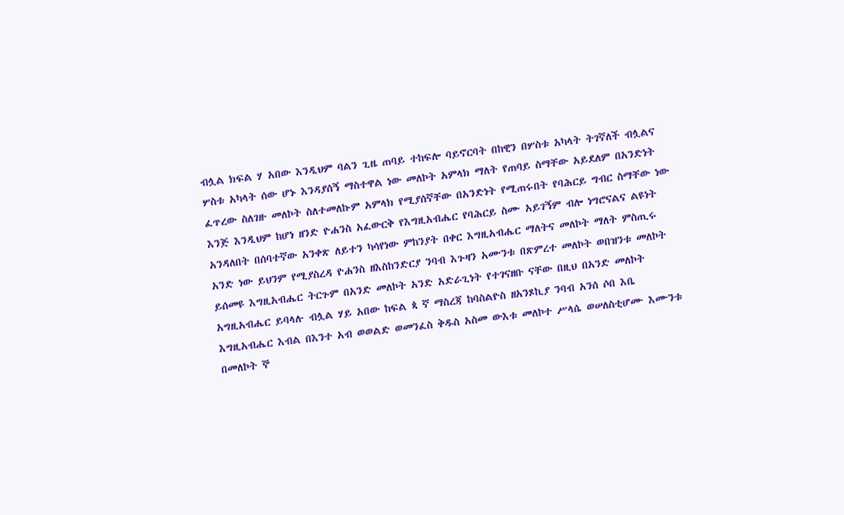ብሏል ክፍል ሃ አበው እንዲህም ባልን ጊዜ ጠባይ ተከፍሎ ባይኖርባት በከዊን በሦስቱ አካላት ትገኛለች ብሏልና ሦስቱ አካላት ሰው ሆኑ እንዳያሰኝ ማስተዋል ነው መለኮት አምላክ ማለት የጠባይ ስማቸው አይደለም በአንድነት ፈጥረው ስለገዙ መለኮት ስለተመለኩም አምላክ የሚያሰኛቸው በአንድነት የሚጠሩበት የባሕርይ ግብር ስማቸው ነው እንጅ እንዲህም ከሆነ ዘንድ ዮሐንስ አፈውርቅ የእግዚአብሔር የባሕርይ ስሙ አይገኝም ብሎ ነግሮናልና ልዩነት አንዳለበት በሰባተኛው አንቀጽ ለይተን ካሳየነው ምከንያት በቀር እግዚአብሔር ማለትና መለኮት ማለት ምስጢሩ አንድ ነው ይህንም የሚያስረዳ ዮሐንስ ዘእስከንድርያ ንባብ እጉዛን አሙንቱ በጽምረተ መለኮት ወበዝንቱ መለኮት ይሰመዩ እግዚአብሔር ትርጉም በአንድ መለኮት አንድ አድራጊነት የተገናዘቡ ናቸው በዚህ በአንድ መለኮት አግዚአብሔር ይባላሉ ብሏል ሃይ አበው ከፍል ጳ ኛ ማስረጃ ከባስልዮስ ዘአንጾኪያ ንባብ አንሰ ሶበ እቤ እግዚአብሔር እብል በእንተ አብ ወወልድ ወመንፈስ ቅዱስ አስመ ውእቱ መለኮተ ሥላሴ ወሠለስቲሆሙ እሙንቱ በመለኮት ኞ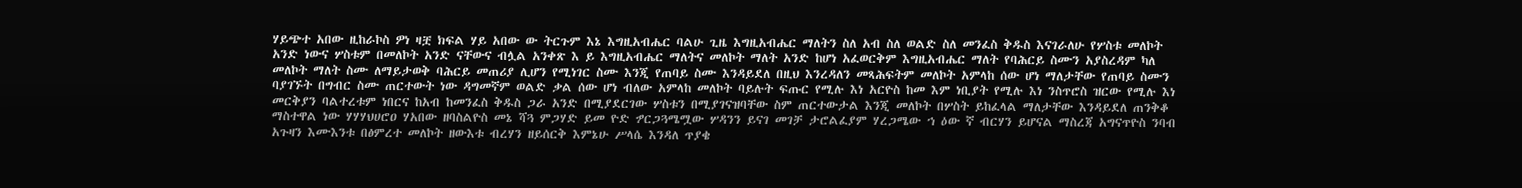ሃይጭተ አበው ዚከራኮስ ዎነ ዛቿ ክፍል ሃይ አበው ው ትርጉም እኔ እግዚአብሔር ባልሁ ጊዜ እግዚአብሔር ማለትን ስለ አብ ስለ ወልድ ስለ መንፈስ ቅዱስ እናገራለሁ የሦስቱ መለኮት አንድ ነውና ሦስቱም በመለኮት አንድ ናቸውና ብሏል አንቀጽ እ ይ እግዚአብሔር ማለትና መለኮት ማለት አንድ ከሆነ አፈወርቅም እግዚአብሔር ማለት የባሕርይ ስሙን አያስረዳም ካለ መለኮት ማለት ስሙ ለማይታወቅ ባሕርይ መጠሪያ ሊሆን የሚነገር ስሙ እንጂ የጠባይ ስሙ እንዳይደለ በዚህ እንረዳለን መጻሕፍትም መለኮት አምላከ ሰው ሆነ ማለታቸው የጠባይ ስሙን ባያገኙት በግብር ስሙ ጠርተውት ነው ዳግመኛም ወልድ ቃል ሰው ሆነ ብለው አምላከ መለኮት ባይሉት ፍጡር የሚሉ እነ አርዮስ ከመ እም ነቢያት የሚሉ እነ ንስጥሮስ ዝርው የሚሉ እነ መርቅያን ባልተረቱም ነበርና ከአብ ከመንፈስ ቅዱስ ጋራ አንድ በሚያደርገው ሦስቱን በሚያገናዝባቸው ስም ጠርተውታል እንጂ መለኮት በሦስት ይከፈላል ማለታቸው እንዳይደለ ጠንቅቆ ማስተዋል ነው ሃሃሃህሀሮዐ ሃአበው ዘባስልዮስ መኔ ሻጓ ምጋሃድ ይመ ዮድ ፇርጋጓሜሟው ሦዳንን ይናገ መገቻ ታሮልፈያም ሃረጋሜው ኀ ዕው ኛ ብርሃን ይሆናል ማስረጃ አግናጥዮስ ንባብ አጉዛን እሙእንቱ በፅምረተ መለኮት ዘውእቱ ብረሃን ዘይሰርቅ እምኔሁ ሥላሴ እንዳለ ጥያቄ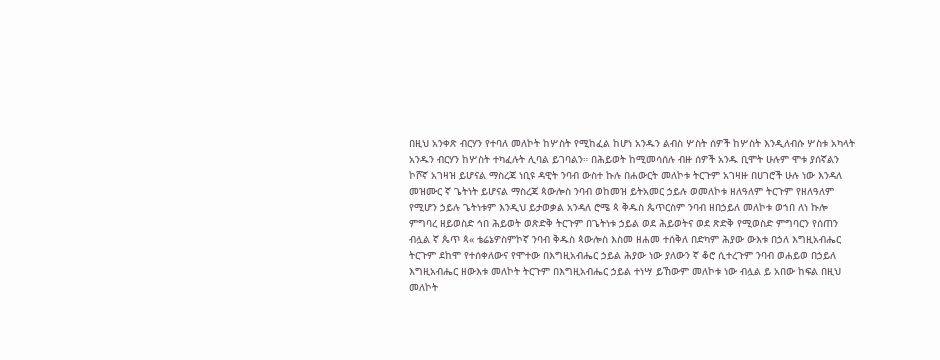በዚህ አንቀጽ ብርሃን የተባለ መለኮት ከሦስት የሚከፈል ከሆነ አንዱን ልብስ ሦስት ሰዎች ከሦስት እንዲለብሱ ሦስቱ አካላት አንዱን ብርሃን ከሦስት ተካፈሉት ሊባል ይገባልን። በሕይወት ከሚመሳሰሉ ብዙ ሰዎች አንዱ ቢሞት ሁሉም ሞቱ ያሰኛልን ኮሾኛ አገዛዝ ይሆናል ማስረጃ ነቢዩ ዳዊት ንባብ ውስተ ኩሉ በሐውርት መለኮቱ ትርጉም አገዛዙ በሀገሮች ሁሉ ነው እንዳለ መዝሙር ኛ ጌትነት ይሆናል ማስረጃ ጳውሎስ ንባብ ወከመዝ ይትአመር ኃይሉ ወመለኮቱ ዘለዓለም ትርጉም የዘለዓለም የሚሆን ኃይሉ ጌትነቱም እንዲህ ይታወቃል አንዳለ ሮሜ ጳ ቅዱስ ጴጥርስም ንባብ ዘበኃይለ መለኮቱ ወኀበ ለነ ኩሎ ምግባረ ዘይወስድ ኅበ ሕይወት ወጽድቅ ትርጉም በጌትነቱ ኃይል ወደ ሕይወትና ወደ ጽድቅ የሚወስድ ምግባርን የሰጠን ብሏል ኛ ጴጥ ጳ« ቴሬኔዎስምኮኛ ንባብ ቅዱስ ጳውሎስ እስመ ዘሐመ ተሰቅለ በድካም ሕያው ውእቱ በኃለ እግዚአብሔር ትርጉም ደከሞ የተሰቀለውና የሞተው በእግዚአብሔር ኃይል ሕያው ነው ያለውን ኛ ቆሮ ሲተረጉም ንባብ ወሐይወ በኃይለ እግዚአብሔር ዘውእቱ መለኮት ትርጉም በእግዚአብሔር ኃይል ተነሣ ይኸውም መለኮቱ ነው ብሏል ይ አበው ከፍል በዚህ መለኮት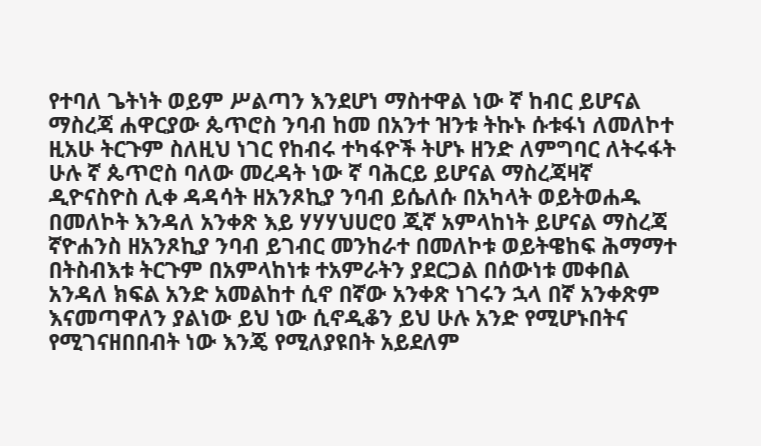የተባለ ጌትነት ወይም ሥልጣን እንደሆነ ማስተዋል ነው ኛ ከብር ይሆናል ማስረጃ ሐዋርያው ጴጥሮስ ንባብ ከመ በአንተ ዝንቱ ትኩኑ ሱቱፋነ ለመለኮተ ዚአሁ ትርጉም ስለዚህ ነገር የከብሩ ተካፋዮች ትሆኑ ዘንድ ለምግባር ለትሩፋት ሁሉ ኛ ጴጥሮስ ባለው መረዳት ነው ኛ ባሕርይ ይሆናል ማስረጃዛኛ ዲዮናስዮስ ሊቀ ዳዳሳት ዘአንጾኪያ ንባብ ይሴለሱ በአካላት ወይትወሐዱ በመለኮት እንዳለ አንቀጽ እይ ሃሃሃህሀሮዐ ጂኛ አምላከነት ይሆናል ማስረጃ ኛዮሐንስ ዘአንጾኪያ ንባብ ይገብር መንከራተ በመለኮቱ ወይትዌከፍ ሕማማተ በትስብእቱ ትርጉም በአምላከነቱ ተአምራትን ያደርጋል በሰውነቱ መቀበል አንዳለ ክፍል አንድ አመልከተ ሲኖ በኛው አንቀጽ ነገሩን ኋላ በኛ አንቀጽም እናመጣዋለን ያልነው ይህ ነው ሲኖዲቆን ይህ ሁሉ አንድ የሚሆኑበትና የሚገናዘበበብት ነው እንጄ የሚለያዩበት አይደለም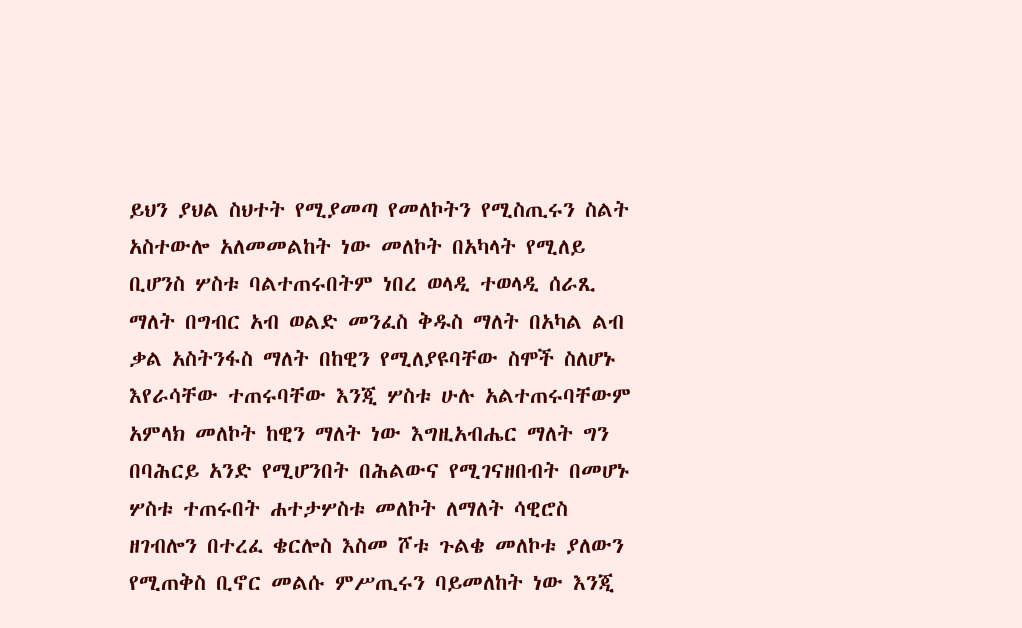ይህን ያህል ስህተት የሚያመጣ የመለኮትን የሚስጢሩን ስልት አስተውሎ አለመመልከት ነው መለኮት በአካላት የሚለይ ቢሆንስ ሦስቱ ባልተጠሩበትም ነበረ ወላዲ ተወላዲ ሰራጺ ማለት በግብር አብ ወልድ መንፈስ ቅዱስ ማለት በአካል ልብ ቃል አስትንፋስ ማለት በከዊን የሚለያዩባቸው ስሞች ስለሆኑ እየራሳቸው ተጠሩባቸው እንጂ ሦስቱ ሁሉ አልተጠሩባቸውም አምላክ መለኮት ከዊን ማለት ነው እግዚአብሔር ማለት ግን በባሕርይ አንድ የሚሆንበት በሕልውና የሚገናዘበብት በመሆኑ ሦስቱ ተጠሩበት ሐተታሦስቱ መለኮት ለማለት ሳዊሮስ ዘገብሎን በተረፈ ቄርሎስ እስመ ሾቱ ጉልቄ መለኮቱ ያለውን የሚጠቅስ ቢኖር መልሱ ምሥጢሩን ባይመለከት ነው እንጂ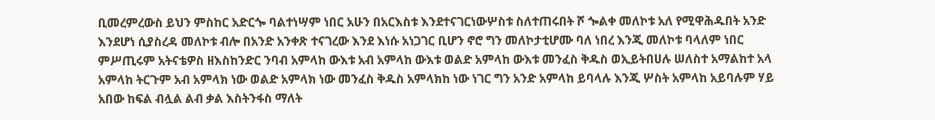ቢመረምረውስ ይህን ምስከር አድርጐ ባልተነሣም ነበር አሁን በአርእስቱ እንደተናገርነውሦስቱ ስለተጠሩበት ሾ ጐልቀ መለኮቱ አለ የሚዋሕዱበት አንድ እንደሆነ ሲያስረዳ መለኮቱ ብሎ በአንድ አንቀጽ ተናገረው እንደ እነሱ አነጋገር ቢሆን ኖሮ ግን መለኮታቲሆሙ ባለ ነበረ እንጂ መለኮቱ ባላለም ነበር ምሥጢሩም አትናቴዎስ ዘእስከንድር ንባብ አምላከ ውእቱ አብ አምላከ ውእቱ ወልድ አምላከ ውእቱ መንፈስ ቅዱስ ወኢይትበሀሉ ሠለስተ አማልከተ አላ አምላከ ትርጉም አብ አምላክ ነው ወልድ አምላክ ነው መንፈስ ቅዱስ አምላክከ ነው ነገር ግን አንድ አምላከ ይባላሉ እንጂ ሦስት አምላከ አይባሉም ሃይ አበው ከፍል ብሏል ልብ ቃል እስትንፋስ ማለት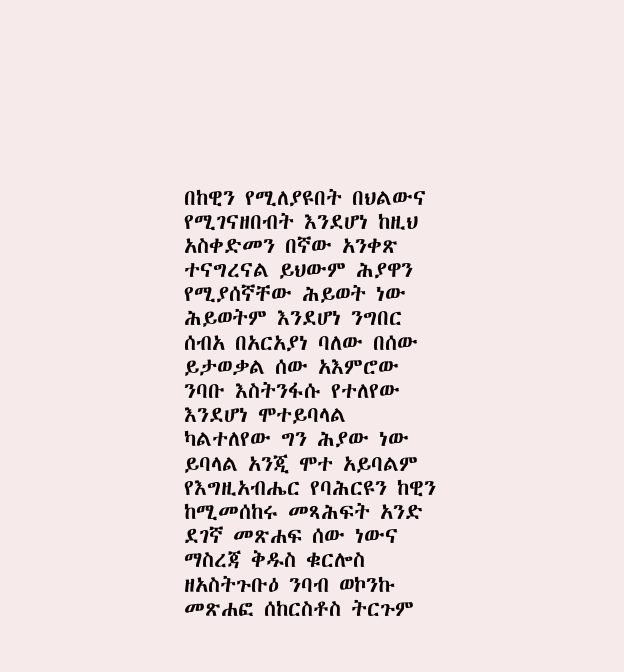በከዊን የሚለያዩበት በህልውና የሚገናዘበብት እንደሆነ ከዚህ አስቀድመን በኛው አንቀጽ ተናግረናል ይህውም ሕያዋን የሚያሰኛቸው ሕይወት ነው ሕይወትም እንደሆነ ንግበር ሰብአ በአርአያነ ባለው በሰው ይታወቃል ሰው አእምሮው ንባቡ እስትንፋሱ የተለየው እንደሆነ ሞተይባላል ካልተለየው ግን ሕያው ነው ይባላል አንጂ ሞተ አይባልም የእግዚአብሔር የባሕርዩን ከዊን ከሚመሰከሩ መጻሕፍት አንድ ደገኛ መጽሐፍ ሰው ነውና ማስረጃ ቅዱስ ቁርሎስ ዘአስትጉቡዕ ንባብ ወኮንኩ መጽሐፎ ሰከርስቶስ ትርጉም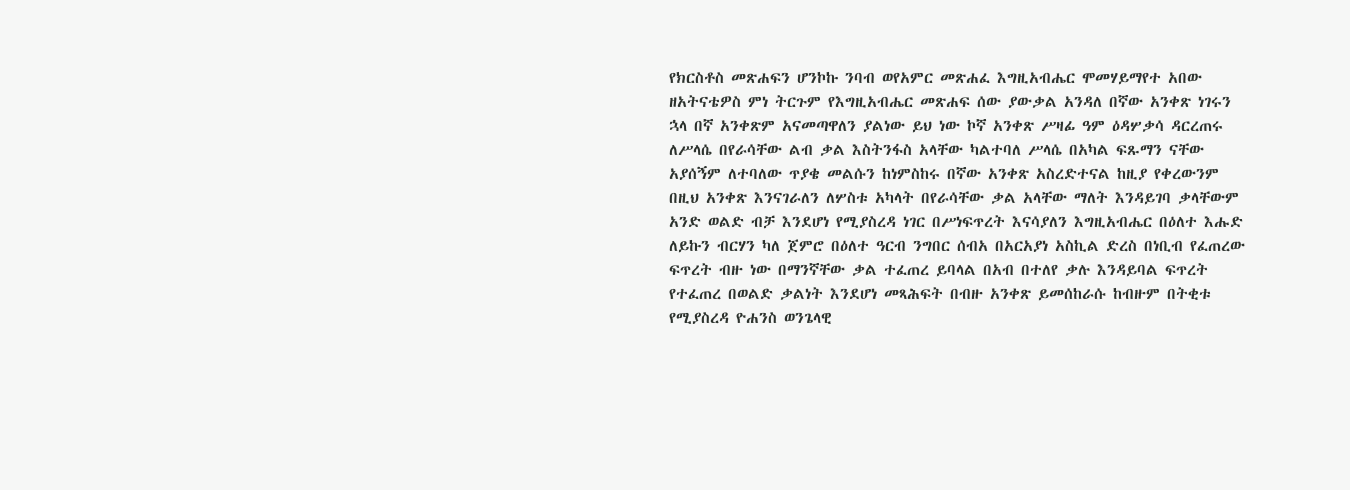የክርስቶስ መጽሐፍን ሆንኮኩ ንባብ ወየአምር መጽሐፈ እግዚአብሔር ሞመሃይማየተ አበው ዘአትናቴዎስ ምነ ትርጉም የእግዚአብሔር መጽሐፍ ሰው ያውቃል አንዳለ በኛው አንቀጽ ነገሩን ኋላ በኛ አንቀጽም አናመጣዋለን ያልነው ይህ ነው ኮኛ አንቀጽ ሥዛፊ ዓም ዕዳሦቃሳ ዳርረጠሩ ለሥላሴ በየራሳቸው ልብ ቃል እስትንፋስ አላቸው ካልተባለ ሥላሴ በአካል ፍጹማን ናቸው አያሰኝም ለተባለው ጥያቄ መልሱን ከነምስከሩ በኛው አንቀጽ አስረድተናል ከዚያ የቀረውንም በዚህ አንቀጽ እንናገራለን ለሦስቱ አካላት በየራሳቸው ቃል አላቸው ማለት እንዳይገባ ቃላቸውም አንድ ወልድ ብቻ እንደሆነ የሚያስረዳ ነገር በሥነፍጥረት እናሳያለን እግዚአብሔር በዕለተ እሑድ ለይኩን ብርሃን ካለ ጀምሮ በዕለተ ዓርብ ንግበር ሰብአ በአርአያነ አስኪል ድረስ በነቢብ የፈጠረው ፍጥረት ብዙ ነው በማንኛቸው ቃል ተፈጠረ ይባላል በአብ በተለየ ቃሉ እንዳይባል ፍጥረት የተፈጠረ በወልድ ቃልነት እንደሆነ መጻሕፍት በብዙ አንቀጽ ይመሰከራሱ ከብዙም በትቂቱ የሚያስረዳ ዮሐንስ ወንጌላዊ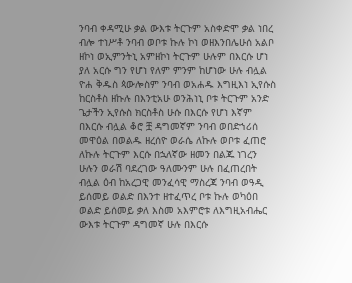ንባብ ቀዳሚሁ ቃል ውእቱ ትርጉም አስቀድሞ ቃል ነበረ ብሎ ተነሥቶ ንባብ ወቦቱ ኩሉ ኮነ ወዘእንበሌሁሰ አልቦ ዘኮነ ወኢምንትኒ አምዘኮነ ትርጉም ሁሉም በእርሱ ሆነ ያለ አርሱ ግን የሆነ የለም ምንም ከሆነው ሁሉ ብሏል ዮሐ ቅዱስ ጳውሎስም ንባብ ወአሐዱ እግዚእነ ኢየሱስ ከርስቶስ ዘኩሉ በእንቲአሁ ወንሕነኒ ቦቱ ትርጉም አንድ ጌታችን ኢየሱስ ክርስቶስ ሁሱ በእርሱ የሆነ እኛም በእርሱ ብሏል ቆሮ ቿ ዳግመኛም ንባብ ወበድኀሪሰ መዋዕል በወልዱ ዘረሰዮ ወራሴ ለኩሉ ወቦቱ ፈጠሮ ለኩሉ ትርጉም እርሱ በኋለኛው ዘመን በልጁ ነገረን ሁሉን ወራሽ ባደረገው ዓለሙንም ሁሉ በፈጠረበት ብሏል ዕብ ከአረጋዊ መንፈሳዊ ማስረጃ ንባብ ወዓዲ ይሰመይ ወልድ በእንተ ዘተፈጥረ ቦቱ ኩሉ ወካዕበ ወልድ ይሰመይ ቃለ እስመ አእምሮቱ ለእግዚአብሔር ውእቱ ትርጉም ዳግመኛ ሁሉ በእርሱ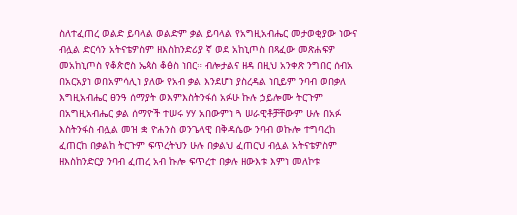ስለተፈጠረ ወልድ ይባላል ወልድም ቃል ይባላል የአግዚአብሔር መታወቂያው ነውና ብሏል ድርሳን አትናቴዎስም ዘእስከንድሪያ ኛ ወደ አከኒጦስ በጻፈው መጽሐፍዎ መአከኒጦስ የቆጵሮስ ኤጳስ ቆፅስ ነበር። ብሎታልና ዘዳ በዚህ አንቀጽ ንግበር ሰብአ በአርአያነ ወበአምሳሊነ ያለው የአብ ቃል እንደሆነ ያስረዳል ነቢይም ንባብ ወበቃለ እግዚአብሔር ፀንዓ ሰማያት ወእምእስትንፋሰ አፉሁ ኩሉ ኃይሎሙ ትርጉም በአግዚአብሔር ቃል ሰማዮች ተሠሩ ሃሃ አበውምነ ጓ ሠራዊቶቻቸውም ሁሉ በአፉ እስትንፋስ ብሏል መዝ ቋ ዮሐንስ ወንጌላዊ በቅዳሴው ንባብ ወኩሎ ተግባረከ ፈጠርከ በቃልከ ትርጉም ፍጥረትህን ሁሉ በቃልህ ፈጠርህ ብሏል አትናቴዎስም ዘእስከንድርያ ንባብ ፈጠረ አብ ኩሎ ፍጥረተ በቃሉ ዘውእቱ እምነ መለኮቱ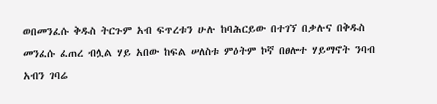ወበመንፈሱ ቅዱስ ትርጉም አብ ፍጥረቱን ሁሉ ከባሕርይው በተገኘ በቃሉና በቅዱስ መንፈሱ ፈጠረ ብሏል ሃይ አበው ከፍል ሠለስቱ ምዕትም ኮኛ በፀሎተ ሃይማኖት ንባብ አብን ገባሬ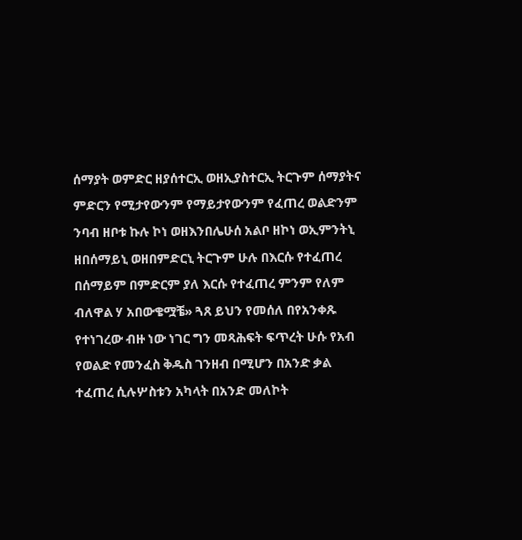ሰማያት ወምድር ዘያሰተርኢ ወዘኢያስተርኢ ትርጉም ሰማያትና ምድርን የሚታየውንም የማይታየውንም የፈጠረ ወልድንም ንባብ ዘቦቱ ኩሉ ኮነ ወዘእንበሌሁሰ አልቦ ዘኮነ ወኢምንትኒ ዘበሰማይኒ ወዘበምድርኒ ትርጉም ሁሉ በእርሱ የተፈጠረ በሰማይም በምድርም ያለ እርሱ የተፈጠረ ምንም የለም ብለዋል ሃ አበውቄሟቼ» ጓጸ ይህን የመሰለ በየአንቀጹ የተነገረው ብዙ ነው ነገር ግን መጻሕፍት ፍጥረት ሁሱ የአብ የወልድ የመንፈስ ቅዱስ ገንዘብ በሚሆን በአንድ ቃል ተፈጠረ ሲሉሦስቱን አካላት በአንድ መለኮት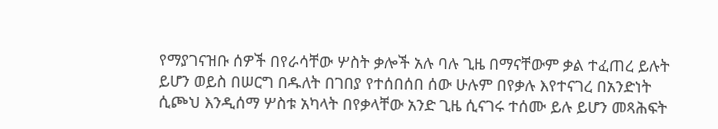የማያገናዝቡ ሰዎች በየራሳቸው ሦስት ቃሎች አሉ ባሉ ጊዜ በማናቸውም ቃል ተፈጠረ ይሉት ይሆን ወይስ በሠርግ በዱለት በገበያ የተሰበሰበ ሰው ሁሉም በየቃሉ እየተናገረ በአንድነት ሲጮህ እንዲሰማ ሦስቱ አካላት በየቃላቸው አንድ ጊዜ ሲናገሩ ተሰሙ ይሉ ይሆን መጻሕፍት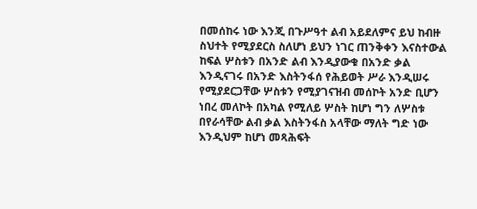በመሰከሩ ነው እንጂ በጉሥዓተ ልብ አይደለምና ይህ ከብዙ ስህተት የሚያደርስ ስለሆነ ይህን ነገር ጠንቅቀን እናስተውል ከፍል ሦስቱን በአንድ ልብ እንዲያውቁ በአንድ ቃል እንዲናገሩ በአንድ እስትንፋሰ የሕይወት ሥራ እንዲሠሩ የሚያደርጋቸው ሦስቱን የሚያገናዝብ መሰኮት አንድ ቢሆን ነበረ መለኮት በአካል የሚለይ ሦስት ከሆነ ግን ለሦስቱ በየራሳቸው ልብ ቃል እስትንፋስ አላቸው ማለት ግድ ነው እንዲህም ከሆነ መጻሕፍት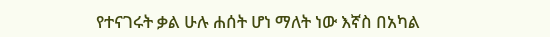የተናገሩት ቃል ሁሉ ሐሰት ሆነ ማለት ነው እኛስ በአካል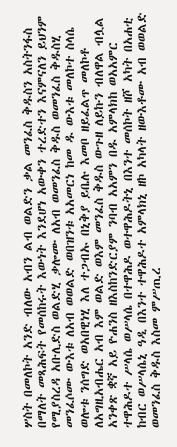ሦስት በመለኮት አንድ ብለው አብን ልብ ወልድን ቃል መንፈስ ቅዱስን አስትንፋስ በማለት መጻሕፍት የመሰከሩት እውነት እንደሆነ አውቀን ተረድተን እናምናለን ይህንም የሚያስረዳ አቡሊድስ ወልድሂ ቃሎሙ ለአብ ወመንፈስ ቅዱስ ወመንፈስ ቅዱስሂ መንፈሶሙ ውእቱ ለአብ ወወልድ ወበዝንቱ አአመርነ ከመ ዱ ውእቱ መለኮተ ስላሴ ወሎቱ ንሰግድ ወአበዊነሂ እለ ተጋብኡ በኒቅያ ይቤሉ እመቦ ዘይፈልጥ መለኮቶ ለአግዚአብሔር አብ እም ወልድ ወእም መንፈስ ቅዱስ ውጉዘ ለይኩን ብለዋል ብሏል አንቀጽ ቋኛ አይ ዮሐንስ ዘእስከንድርያም ንባብ አአምን በዱ አምላክከ ወአአምር ተዋሕዶተ ሥላሴ ወሥላሴ በተዋሕዶ ወተዋሕዶትኒ በእንተ መሰኮት ዘሾ አካት በአሐቲ ከብር ወሥላሴኒ ዓዲ በእንተ ተዋሕዶተ አምላክኒ ዘኮ አካላት ዘውእቶሙ አብ ወወልድ ወመንፈስ ቅዱስ እስመ ምሥጢረ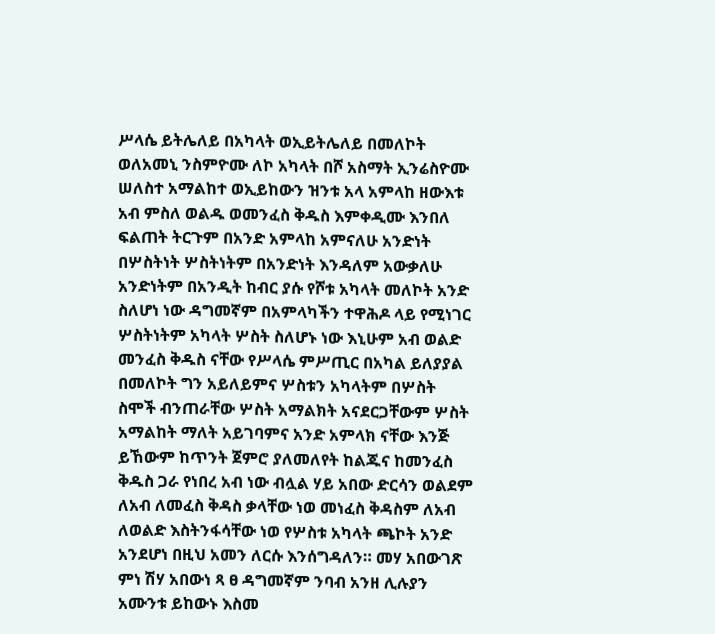ሥላሴ ይትሌለይ በአካላት ወኢይትሌለይ በመለኮት ወለአመኒ ንስምዮሙ ለኮ አካላት በሾ አስማት ኢንሬስዮሙ ሠለስተ አማልከተ ወኢይከውን ዝንቱ አላ አምላከ ዘውእቱ አብ ምስለ ወልዱ ወመንፈስ ቅዱስ እምቀዲሙ እንበለ ፍልጠት ትርጉም በአንድ አምላከ አምናለሁ አንድነት በሦስትነት ሦስትነትም በአንድነት እንዳለም አውቃለሁ አንድነትም በአንዲት ከብር ያሱ የሾቱ አካላት መለኮት አንድ ስለሆነ ነው ዳግመኛም በአምላካችን ተዋሕዶ ላይ የሚነገር ሦስትነትም አካላት ሦስት ስለሆኑ ነው እኒሁም አብ ወልድ መንፈስ ቅዱስ ናቸው የሥላሴ ምሥጢር በአካል ይለያያል በመለኮት ግን አይለይምና ሦስቱን አካላትም በሦስት ስሞች ብንጠራቸው ሦስት አማልክት አናደርጋቸውም ሦስት አማልከት ማለት አይገባምና አንድ አምላክ ናቸው እንጅ ይኸውም ከጥንት ጀምሮ ያለመለየት ከልጁና ከመንፈስ ቅዱስ ጋራ የነበረ አብ ነው ብሏል ሃይ አበው ድርሳን ወልደም ለአብ ለመፈስ ቅዳስ ቃላቸው ነወ መነፈስ ቅዳስም ለአብ ለወልድ እስትንፋሳቸው ነወ የሦስቱ አካላት ጫኮት አንድ አንደሆነ በዚህ አመን ለርሱ እንሰግዳለን። መሃ አበውገጽ ምነ ሽሃ አበውነ ጻ ፀ ዳግመኛም ንባብ አንዘ ሊሉያን አሙንቱ ይከውኑ እስመ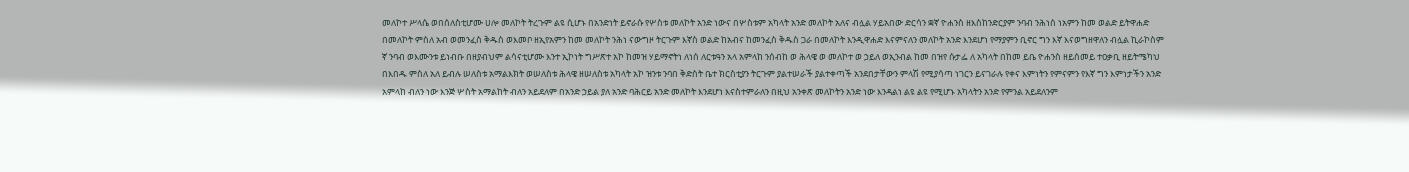መለኮተ ሥላሴ ወበሰለስቲሆሙ ሀሎ መለኮት ትረጉም ልዩ ሲሆኑ በአንድነት ይኖራሱ የሦስቱ መለኮት አንድ ነውና በሦስቱም አካላት አንድ መለኮት አለና ብሏል ሃይአበው ድርሳን ቋኛ ዮሐንስ ዘእስከንድርያም ንባብ ንሕነሰ ነአምን ከመ ወልድ ይትዋሐድ በመለኮት ምስለ አብ ወመንፈስ ቅዱስ ወእመቦ ዘኢየአምን ከመ መለኮት ንሕነ ናውግዞ ትርጉም እኛስ ወልድ ከአብና ከመንፈስ ቅዱስ ጋራ በመለኮት እንዲዋሐድ እናምናለን መለኮት አንድ እንደሆነ የማያምን ቢኖር ግን እኛ እናወግዘዋለን ብሏል ኪራኮስም ኛ ንባብ ወእሙንቱ ይነብቡ በዘያብህም ልሳናቲሆሙ እንተ ኢኮነት ግሥጽተ አኮ ከመዝ ሃይማኖትነ ለነሰ ለርቱዓን አላ አምላከ ንሰብከ ወ ሕላዌ ወ መለኮተ ወ ኃይለ ወኢንብል ከመ በዝየ ሱታፌ ለ አካላት በከመ ይቤ ዮሐንስ ዘይሰመይ ተዐቃቢ ዘይትሜካህ በእበዱ ምስለ አለ ይብሉ ሠለስቱ አማልእክት ወሠለስቱ ሕላዌ ዘሠለስቱ አካላት አኮ ዝንቱ ንባበ ቅድስት ቤተ ክርስቲያን ትርጉም ያልተሠራች ያልተቀጣች አንደበታቸውን ምላሽ የሚያሳጣ ነገርን ይናገራሉ የቀና እምነትን የምናምን የእኛ ግን እምነታችን አንድ አምላከ ብለን ነው እንጅ ሦስት አማልከት ብለን አይደለም በአንድ ኃይል ያለ አንድ ባሕርይ አንድ መለኮት እንደሆነ እናስተምራለን በዚህ አንቀጽ መለኮትን አንድ ነው እንዳልነ ልዩ ልዩ የሚሆኑ አካላትን አንድ የምንል አይደለንም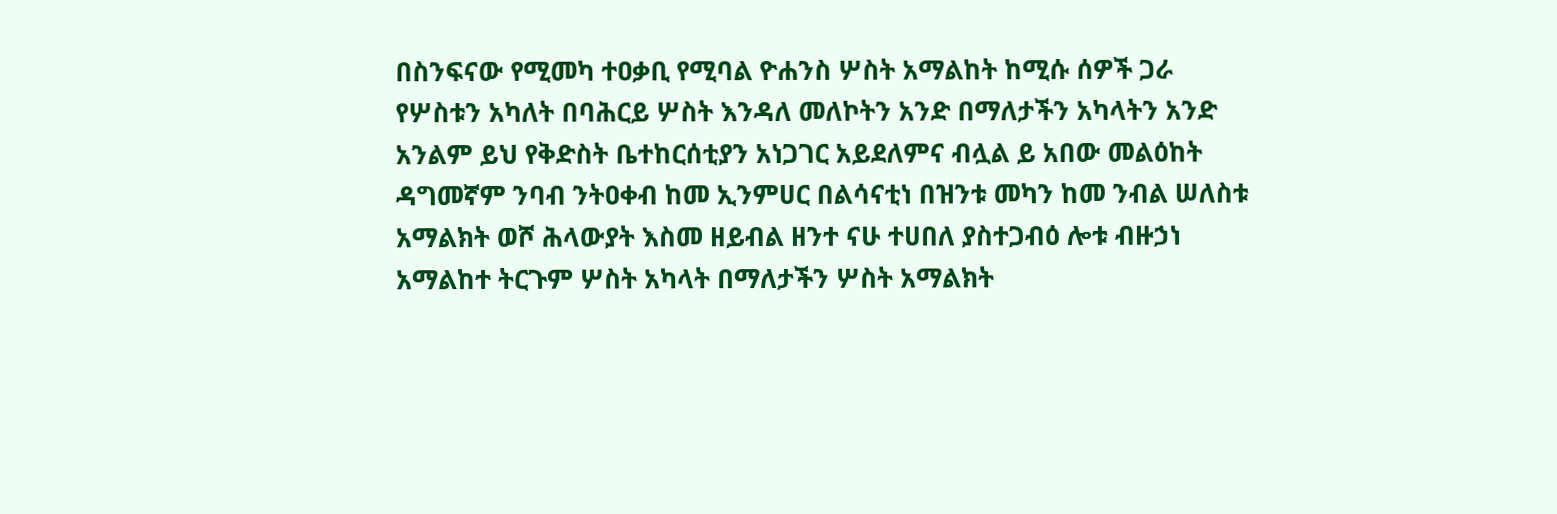በስንፍናው የሚመካ ተዐቃቢ የሚባል ዮሐንስ ሦስት አማልከት ከሚሱ ሰዎች ጋራ የሦስቱን አካለት በባሕርይ ሦስት እንዳለ መለኮትን አንድ በማለታችን አካላትን አንድ አንልም ይህ የቅድስት ቤተከርሰቲያን አነጋገር አይደለምና ብሏል ይ አበው መልዕከት ዳግመኛም ንባብ ንትዐቀብ ከመ ኢንምሀር በልሳናቲነ በዝንቱ መካን ከመ ንብል ሠለስቱ አማልክት ወሾ ሕላውያት እስመ ዘይብል ዘንተ ናሁ ተሀበለ ያስተጋብዕ ሎቱ ብዙኃነ አማልከተ ትርጉም ሦስት አካላት በማለታችን ሦስት አማልክት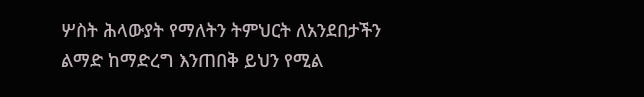ሦስት ሕላውያት የማለትን ትምህርት ለአንደበታችን ልማድ ከማድረግ እንጠበቅ ይህን የሚል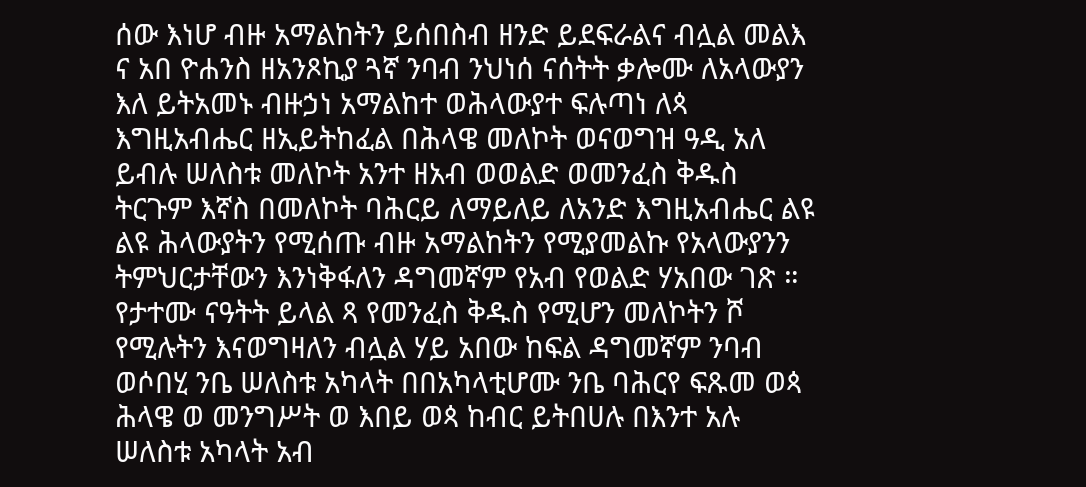ሰው እነሆ ብዙ አማልከትን ይሰበስብ ዘንድ ይደፍራልና ብሏል መልእ ና አበ ዮሐንስ ዘአንጾኪያ ጓኛ ንባብ ንህነሰ ናሰትት ቃሎሙ ለአላውያን እለ ይትአመኑ ብዙኃነ አማልከተ ወሕላውያተ ፍሉጣነ ለጳ እግዚአብሔር ዘኢይትከፈል በሕላዌ መለኮት ወናወግዝ ዓዲ አለ ይብሉ ሠለስቱ መለኮት አንተ ዘአብ ወወልድ ወመንፈስ ቅዱስ ትርጉም እኛስ በመለኮት ባሕርይ ለማይለይ ለአንድ እግዚአብሔር ልዩ ልዩ ሕላውያትን የሚሰጡ ብዙ አማልከትን የሚያመልኩ የአላውያንን ትምህርታቸውን እንነቅፋለን ዳግመኛም የአብ የወልድ ሃአበው ገጽ ። የታተሙ ናዓትት ይላል ጻ የመንፈስ ቅዱስ የሚሆን መለኮትን ሾ የሚሉትን እናወግዛለን ብሏል ሃይ አበው ከፍል ዳግመኛም ንባብ ወሶበሂ ንቤ ሠለስቱ አካላት በበአካላቲሆሙ ንቤ ባሕርየ ፍጹመ ወጳ ሕላዌ ወ መንግሥት ወ እበይ ወጳ ከብር ይትበሀሉ በእንተ አሉ ሠለስቱ አካላት አብ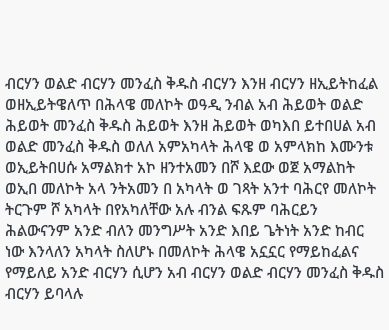ብርሃን ወልድ ብርሃን መንፈስ ቅዱስ ብርሃን እንዘ ብርሃን ዘኢይትከፈል ወዘኢይትዌለጥ በሕላዌ መለኮት ወዓዲ ንብል አብ ሕይወት ወልድ ሕይወት መንፈስ ቅዱስ ሕይወት እንዘ ሕይወት ወካእበ ይተበሀል አብ ወልድ መንፈስ ቅዱስ ወለለ አምአካላት ሕላዌ ወ አምላክከ እሙንቱ ወኢይትበሀሱ አማልክተ አኮ ዘንተአመን በሾ እደው ወጀ አማልከት ወኢበ መለኮት አላ ንትአመን በ አካላት ወ ገጻት አንተ ባሕርየ መለኮት ትርጉም ሾ አካላት በየአካለቸው አሉ ብንል ፍጹም ባሕርይን ሕልውናንም አንድ ብለን መንግሥት አንድ እበይ ጌትነት አንድ ከብር ነው እንላለን አካላት ስለሆኑ በመለኮት ሕላዌ አኗኗር የማይከፈልና የማይለይ አንድ ብርሃን ሲሆን አብ ብርሃን ወልድ ብርሃን መንፈስ ቅዱስ ብርሃን ይባላሉ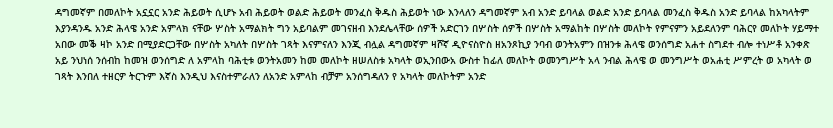ዳግመኛም በመለኮት አኗኗር አንድ ሕይወት ሲሆኑ አብ ሕይወት ወልድ ሕይወት መንፈስ ቅዱስ ሕይወት ነው እንላለን ዳግመኛም አብ አንድ ይባላል ወልድ አንድ ይባላል መንፈስ ቅዱስ አንድ ይባላል ከአካላትም እያንዳንዱ አንድ ሕላዌ አንድ አምላክ ናቸው ሦስት አማልክት ግን አይባልም መገናዘብ እንደሌላቸው ሰዎች አድርገን በሦስት ሰዎች በሦስት አማልከት በሦስት መለኮት የምናምን አይደለንም ባሕርየ መለኮት ሃይማተ አበው መቕ ዛኮ አንድ በሚያድርጋቸው በሦስት አካለት በሦስት ገጻት እናምናለን እንጂ ብሏል ዳግመኛም ዛሾኛ ዲዮናስዮስ ዘአንጾኪያ ንባብ ወንትአምን በዝንቱ ሕላዌ ወንሰግድ አሐተ ስግደተ ብሎ ተነሥቶ አንቀጽ አይ ንህነሰ ንሰብከ ከመዝ ወንሰግድ ለ አምላከ ባሕቲቱ ወንትአመን ከመ መለኮት ዘሠለስቱ አካላት ወኢንበውአ ውስተ ከፊለ መለኮት ወመንግሥት አላ ንብል ሕላዌ ወ መንግሥት ወአሐቲ ሥምረት ወ አካላት ወ ገጻት እንበለ ተዘርዎ ትርጉም እኛስ እንዲህ እናስተምራለን ለአንድ አምላከ ብቻም አንሰግዳለን የ አካላት መለኮትም አንድ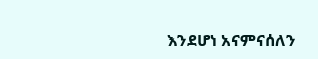እንደሆነ አናምናሰለን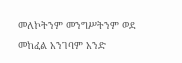መለኮትንም መንግሥትንም ወደ መከፈል አንገባም አንድ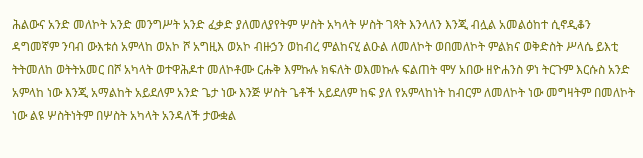ሕልውና አንድ መለኮት አንድ መንግሥት አንድ ፈቃድ ያለመለያየትም ሦስት አካላት ሦስት ገጻት እንላለን እንጂ ብሏል አመልዕከተ ሲኖዲቆን ዳግመኛም ንባብ ውእቱሰ አምላከ ወአኮ ሾ አግዚእ ወአኮ ብዙኃን ወከብረ ምልከናሂ ልዑል ለመለኮት ወበመለኮት ምልክና ወቅድስት ሥላሴ ይእቲ ትትመለከ ወትትአመር በሾ አካላት ወተዋሕዶተ መለኮቶሙ ርሑቅ እምኩሉ ክፍለት ወእመኩሉ ፍልጠት ሞሃ አበው ዘዮሐንስ ዎነ ትርጉም እርሱስ አንድ አምላከ ነው እንጂ አማልከት አይደለም አንድ ጌታ ነው እንጅ ሦስት ጌቶች አይደለም ከፍ ያለ የአምላከነት ከብርም ለመለኮት ነው መግዛትም በመለኮት ነው ልዩ ሦስትነትም በሦስት አካላት አንዳለች ታውቋል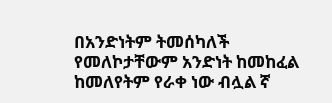በአንድነትም ትመሰካለች የመለኮታቸውም አንድነት ከመከፈል ከመለየትም የራቀ ነው ብሏል ኛ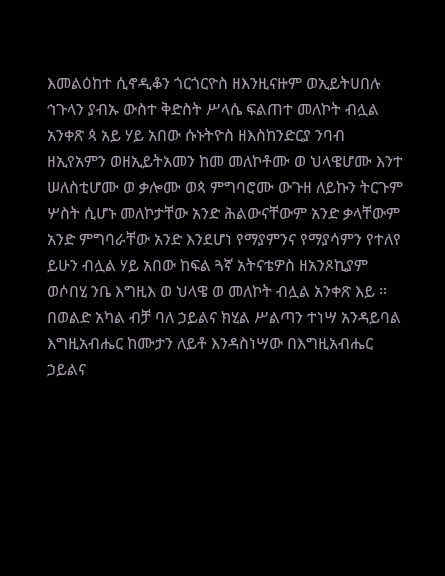እመልዕከተ ሲኖዲቆን ጎርጎርዮስ ዘእንዚናዙም ወኢይትሀበሉ ኅጉላን ያብኡ ውስተ ቅድስት ሥላሴ ፍልጠተ መለኮት ብሏል አንቀጽ ጳ አይ ሃይ አበው ሱኑትዮስ ዘእስከንድርያ ንባብ ዘኢየአምን ወዘኢይትአመን ከመ መለኮቶሙ ወ ህላዌሆሙ እንተ ሠለስቲሆሙ ወ ቃሎሙ ወጳ ምግባሮሙ ውጉዘ ለይኩን ትርጉም ሦስት ሲሆኑ መለኮታቸው አንድ ሕልውናቸውም አንድ ቃላቸውም አንድ ምግባራቸው አንድ እንደሆነ የማያምንና የማያሳምን የተለየ ይሁን ብሏል ሃይ አበው ከፍል ጓኛ አትናቴዎስ ዘአንጾኪያም ወሶበሂ ንቤ እግዚእ ወ ህላዌ ወ መለኮት ብሏል አንቀጽ እይ ። በወልድ አካል ብቻ ባለ ኃይልና ክሂል ሥልጣን ተነሣ አንዳይባል እግዚአብሔር ከሙታን ለይቶ እንዳስነሣው በእግዚአብሔር ኃይልና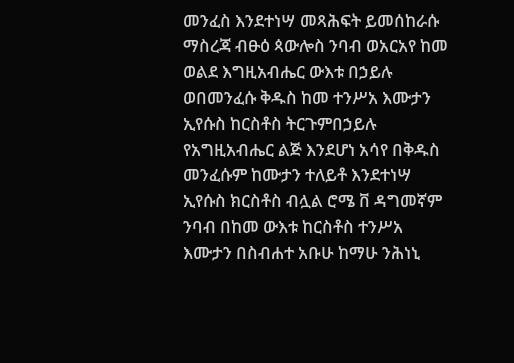መንፈስ እንደተነሣ መጻሕፍት ይመሰከራሱ ማስረጃ ብፁዕ ጳውሎስ ንባብ ወአርአየ ከመ ወልደ እግዚአብሔር ውእቱ በኃይሉ ወበመንፈሱ ቅዱስ ከመ ተንሥአ እሙታን ኢየሱስ ከርስቶስ ትርጉምበኃይሉ የአግዚአብሔር ልጅ እንደሆነ አሳየ በቅዱስ መንፈሱም ከሙታን ተለይቶ እንደተነሣ ኢየሱስ ክርስቶስ ብሏል ሮሜ ቨ ዳግመኛም ንባብ በከመ ውእቱ ከርስቶስ ተንሥአ እሙታን በስብሐተ አቡሁ ከማሁ ንሕነኒ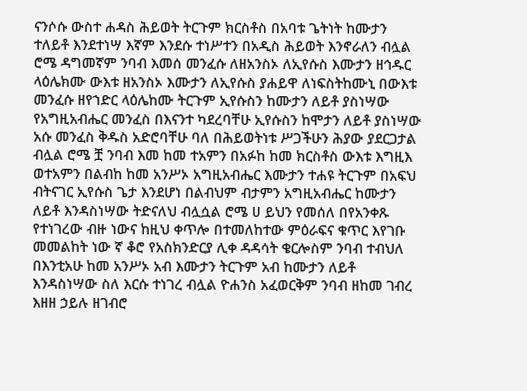ናንሶሱ ውስተ ሐዳስ ሕይወት ትርጉም ክርስቶስ በአባቱ ጌትነት ከሙታን ተለይቶ እንደተነሣ እኛም እንደሱ ተነሥተን በአዲስ ሕይወት እንኖራለን ብሏል ሮሜ ዳግመኛም ንባብ እመሰ መንፈሱ ለዘአንስኦ ለኢየሱስ እሙታን ዘኅዱር ላዕሌክሙ ውእቱ ዘአንስኦ እሙታን ለኢየሱስ ያሐይዋ ለነፍስትከሙኒ በውእቱ መንፈሱ ዘየኀድር ላዕሌከሙ ትርጉም ኢየሱስን ከሙታን ለይቶ ያስነሣው የአግዚአብሔር መንፈስ በእናንተ ካደረባቸሁ ኢየሱስን ከሞታን ለይቶ ያስነሣው አሱ መንፈስ ቅዱስ አድሮባቸሁ ባለ በሕይወትነቱ ሥጋችሁን ሕያው ያደርጋታል ብሏል ሮሜ ቿ ንባብ እመ ከመ ተአምን በአፉከ ከመ ክርስቶስ ውእቱ እግዚእ ወተአምን በልብከ ከመ አንሥኦ አግዚአብሔር እሙታን ተሐዩ ትርጉም በአፍህ ብትናገር ኢየሱስ ጌታ እንደሆነ በልብህም ብታምን አግዚአብሔር ከሙታን ለይቶ እንዳስነሣው ትድናለህ ብሏሷል ሮሜ ሀ ይህን የመሰለ በየአንቀጹ የተነገረው ብዙ ነውና ከዚህ ቀጥሎ በተመለከተው ምዕራፍና ቁጥር እየገቡ መመልከት ነው ኛ ቆሮ የአስክንድርያ ሊቀ ዳዳሳት ቄርሎስም ንባብ ተብህለ በእንቲአሁ ከመ አንሥኦ አብ እሙታን ትርጉም አብ ከሙታን ለይቶ እንዳስነሣው ስለ እርሱ ተነገረ ብሏል ዮሐንስ አፈወርቅም ንባብ ዘከመ ገብረ እዘዘ ኃይሉ ዘገብሮ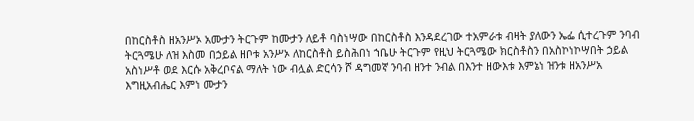በከርስቶስ ዘአንሥኦ አሙታን ትርጉም ከሙታን ለይቶ ባስነሣው በከርስቶስ እንዳደረገው ተአምራቱ ብዛት ያለውን ኤፌ ሲተረጉም ንባብ ትርጓሜሁ ለዝ እስመ በኃይል ዘቦቱ አንሥኦ ለከርስቶስ ይስሕበነ ኀቤሁ ትርጉም የዚህ ትርጓሜው ክርስቶስን በአስኮነኮሣበት ኃይል አስነሥቶ ወደ እርሱ አቅረቦናል ማለት ነው ብሏል ድርሳን ሾ ዳግመኛ ንባብ ዘንተ ንብል በእንተ ዘውእቱ እምኔነ ዝንቱ ዘአንሥአ እግዚአብሔር እምነ ሙታን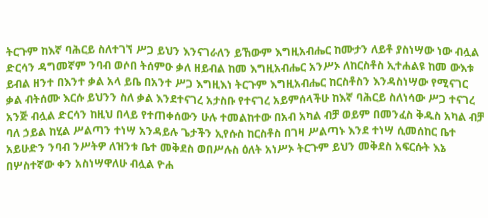ትርጉም ከእኛ ባሕርይ ስለተገኘ ሥጋ ይህን እንናገራለን ይኸውም እግዚአብሔር ከሙታን ለይቶ ያስነሣው ነው ብሏል ድርሳን ዳግመኛም ንባብ ወሶበ ትሰምዑ ቃለ ዘይብል ከመ እግዚአብሔር አንሥኦ ለከርስቶስ ኢተሐልዩ ከመ ውእቱ ይብል ዘንተ በእንተ ቃል አላ ይቤ በአንተ ሥጋ እግዚእነ ትርጉም እግዚአብሔር ከርስቶስን እንዳስነሣው የሚናገር ቃል ብትሰሙ እርሱ ይህንን ስለ ቃል እንደተናገረ አታስቡ የተናገረ አይምሰላችሁ ከእኛ ባሕርይ ስለነሳው ሥጋ ተናገረ አንጅ ብሏል ድርሳን ከዚህ በላይ የተጠቀሰውን ሁሉ ተመልከተው በአብ አካል ብቻ ወይም በመንፈስ ቅዱስ አካል ብቻ ባለ ኃይል ከሂል ሥልጣን ተነሣ አንዳይሉ ጌታችን ኢየሱስ ከርስቶስ በገዛ ሥልጣኑ እንደ ተነሣ ሲመሰከር ቤተ አይሁድን ንባብ ንሥትዎ ለዝንቱ ቤተ መቅደስ ወበሥሉስ ዕለት አነሥኦ ትርጉም ይህን መቅደስ አፍርሱት እኔ በሦስተኛው ቀን አስነሣዋለሁ ብሏል ዮሐ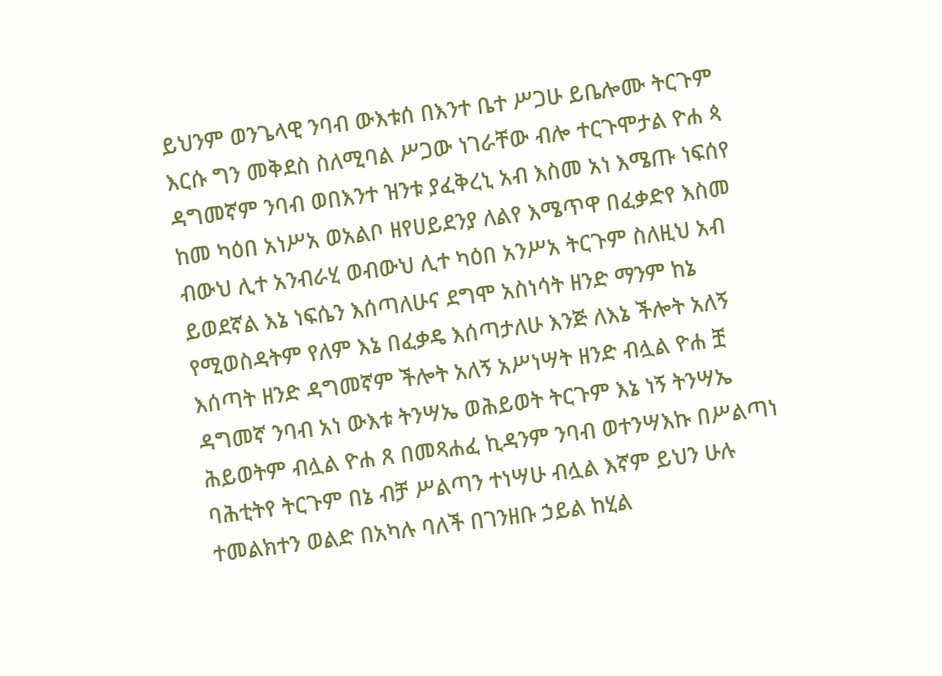ይህንም ወንጌላዊ ንባብ ውእቱሰ በእንተ ቤተ ሥጋሁ ይቤሎሙ ትርጉም እርሱ ግን መቅደስ ስለሚባል ሥጋው ነገራቸው ብሎ ተርጉሞታል ዮሐ ጳ ዳግመኛም ንባብ ወበእንተ ዝንቱ ያፈቅረኒ አብ እስመ አነ እሜጡ ነፍሰየ ከመ ካዕበ አነሥአ ወአልቦ ዘየሀይደንያ ለልየ እሜጥዋ በፈቃድየ እስመ ብውህ ሊተ አንብራሂ ወብውህ ሊተ ካዕበ አንሥአ ትርጉም ስለዚህ አብ ይወደኛል እኔ ነፍሴን እሰጣለሁና ደግሞ አስነሳት ዘንድ ማንም ከኔ የሚወስዳትም የለም እኔ በፈቃዴ እሰጣታለሁ እንጅ ለእኔ ችሎት አለኝ እሰጣት ዘንድ ዳግመኛም ችሎት አለኝ አሥነሣት ዘንድ ብሏል ዮሐ ቿ ዳግመኛ ንባብ አነ ውእቱ ትንሣኤ ወሕይወት ትርጉም እኔ ነኝ ትንሣኤ ሕይወትም ብሏል ዮሐ ጸ በመጻሐፈ ኪዳንም ንባብ ወተንሣእኩ በሥልጣነ ባሕቲትየ ትርጉም በኔ ብቻ ሥልጣን ተነሣሁ ብሏል እኛም ይህን ሁሉ ተመልክተን ወልድ በአካሉ ባለች በገንዘቡ ኃይል ከሂል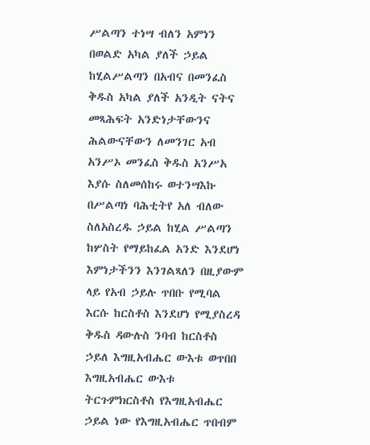ሥልጣን ተነሣ ብለን አምነን በወልድ አካል ያለች ኃይል ከሂልሥልጣን በአብና በመንፈስ ቅዱስ አካል ያለች አንዲት ናትና መጻሕፍት አንድነታቸውንና ሕልውናቸውን ለመንገር አብ አንሥኦ መንፈስ ቅዱስ አንሥአ እያሱ ስለመሰከሩ ወተንሣእኩ በሥልጣነ ባሕቲትየ አለ ብለው ስለአስረዱ ኃይል ከሂል ሥልጣን ከሦስት የማይከፈል አንድ እንደሆነ እምነታችንን እንገልጻለን በዚያውም ላይ የአብ ኃይሉ ጥበቡ የሚባል እርሱ ከርስቶስ እንደሆነ የሚያስረዳ ቅዱስ ዳውሉስ ንባብ ከርስቶስ ኃይለ እግዚአብሔር ውእቱ ወጥበበ እግዚአብሔር ውእቱ ትርጉምክርስቶስ የእግዚአብሔር ኃይል ነው የእግዚአብሔር ጥበብም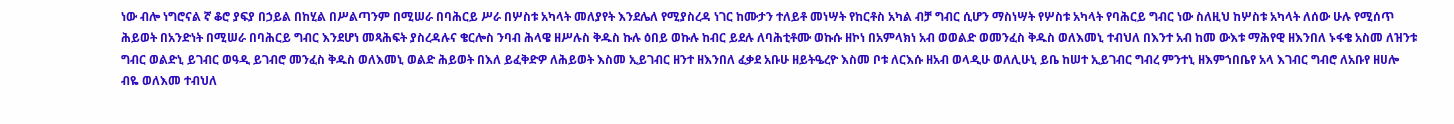ነው ብሎ ነግሮናል ኛ ቆሮ ያፍያ በኃይል በከሂል በሥልጣንም በሚሠራ በባሕርይ ሥራ በሦስቱ አካላት መለያየት እንደሌለ የሚያስረዳ ነገር ከሙታን ተለይቶ መነሣት የከርቶስ አካል ብቻ ግብር ሲሆን ማስነሣት የሦስቱ አካላት የባሕርይ ግብር ነው ስለዚህ ከሦስቱ አካላት ለሰው ሁሉ የሚሰጥ ሕይወት በአንድነት በሚሠራ በባሕርይ ግብር እንደሆነ መጻሕፍት ያስረዳሉና ቄርሎስ ንባብ ሕላዌ ዘሥሉስ ቅዱስ ኩሉ ዕበይ ወኩሉ ከብር ይደሉ ለባሕቲቶሙ ወኩሱ ዘኮነ በአምላክነ አብ ወወልድ ወመንፈስ ቅዱስ ወለእመኒ ተብህለ በእንተ አብ ከመ ውእቱ ማሕየዊ ዘእንበለ ኑፋቄ አስመ ለዝንቱ ግብር ወልድኒ ይገብር ወዓዲ ይገብሮ መንፈስ ቅዱስ ወለእመኒ ወልድ ሕይወት በእለ ይፈቅድዎ ለሕይወት እስመ ኢይገብር ዘንተ ዘእንበለ ፈቃደ አቡሁ ዘይትዔረዮ እስመ ቦቱ ለርእሱ ዘአብ ወላዲሁ ወለሊሁኒ ይቤ ከሠተ ኢይገብር ግብረ ምንተኒ ዘእምኀበቤየ አላ እገብር ግብሮ ለአቡየ ዘሀሎ ብዬ ወለእመ ተብህለ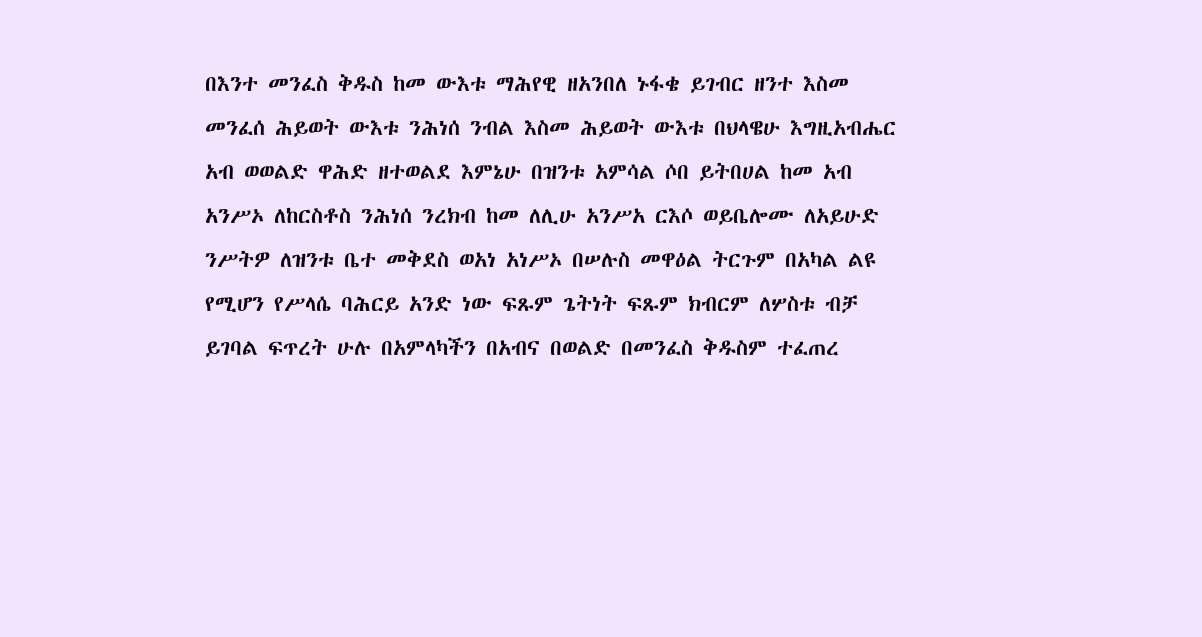በእንተ መንፈስ ቅዱስ ከመ ውእቱ ማሕየዊ ዘአንበለ ኑፋቄ ይገብር ዘንተ እስመ መንፈሰ ሕይወት ውእቱ ንሕነሰ ንብል እስመ ሕይወት ውእቱ በህላዌሁ እግዚአብሔር አብ ወወልድ ዋሕድ ዘተወልደ እምኔሁ በዝንቱ አምሳል ሶበ ይትበሀል ከመ አብ አንሥኦ ለከርስቶስ ንሕነሰ ንረክብ ከመ ለሊሁ አንሥአ ርእሶ ወይቤሎሙ ለአይሁድ ንሥትዎ ለዝንቱ ቤተ መቅደስ ወአነ አነሥኦ በሠሉስ መዋዕል ትርጉም በአካል ልዩ የሚሆን የሥላሴ ባሕርይ አንድ ነው ፍጹም ጌትነት ፍጹም ክብርም ለሦስቱ ብቻ ይገባል ፍጥረት ሁሉ በአምላካችን በአብና በወልድ በመንፈስ ቅዱስም ተፈጠረ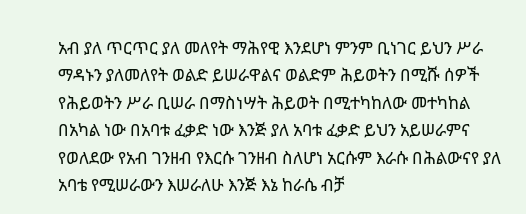አብ ያለ ጥርጥር ያለ መለየት ማሕየዊ እንደሆነ ምንም ቢነገር ይህን ሥራ ማዳኑን ያለመለየት ወልድ ይሠራዋልና ወልድም ሕይወትን በሚሹ ሰዎች የሕይወትን ሥራ ቢሠራ በማስነሣት ሕይወት በሚተካከለው መተካከል በአካል ነው በአባቱ ፈቃድ ነው እንጅ ያለ አባቱ ፈቃድ ይህን አይሠራምና የወለደው የአብ ገንዘብ የእርሱ ገንዘብ ስለሆነ አርሱም እራሱ በሕልውናየ ያለ አባቴ የሚሠራውን እሠራለሁ እንጅ እኔ ከራሴ ብቻ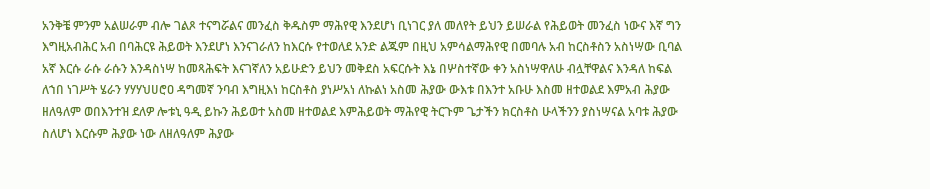አንቅቼ ምንም አልሠራም ብሎ ገልጾ ተናግሯልና መንፈስ ቅዱስም ማሕየዊ እንደሆነ ቢነገር ያለ መለየት ይህን ይሠራል የሕይወት መንፈስ ነውና እኛ ግን እግዚአብሕር አብ በባሕርዩ ሕይወት እንደሆነ እንናገራለን ከእርሱ የተወለደ አንድ ልጁም በዚህ አምሳልማሕየዊ በመባሉ አብ ከርስቶስን አስነሣው ቢባል አኛ እርሱ ራሱ ራሱን እንዳስነሣ ከመጻሕፍት እናገኛለን አይሁድን ይህን መቅደስ አፍርሱት እኔ በሦስተኛው ቀን አስነሣዋለሁ ብሏቸዋልና እንዳለ ከፍል ለኀበ ነገሥት ሄራን ሃሃሃህሀሮዐ ዳግመኛ ንባብ እግዚእነ ከርስቶስ ያነሥአነ ለኩልነ አስመ ሕያው ውእቱ በእንተ አቡሁ እስመ ዘተወልደ እምአብ ሕያው ዘለዓለም ወበእንተዝ ደለዎ ሎቱኒ ዓዲ ይኩን ሕይወተ አስመ ዘተወልደ እምሕይወት ማሕየዊ ትርጉም ጌታችን ክርስቶስ ሁላችንን ያስነሣናል አባቱ ሕያው ስለሆነ እርሱም ሕያው ነው ለዘለዓለም ሕያው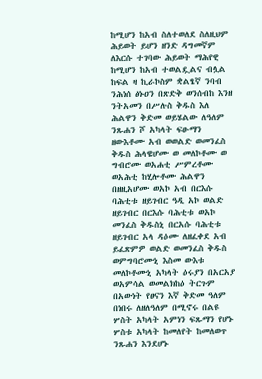ከሚሆን ከአብ ስለተወለደ ስለዚህም ሕይወት ይሆን ዘንድ ዳግመኛም ለእርሱ ተገባው ሕይወት ማሕየዊ ከሚሆን ከአብ ተወልዷልና ብሏል ከፍል ዛ ኪራኮስም ቋልፄኛ ንባብ ንሕነሰ ፅኑዐን በጽድቅ ወንሰብከ እንዘ ንትአመን በሥሉስ ቅዱስ እለ ሕልዋን ቅድመ ወይሄልው ለዓለም ንጹሐን ሾ አካላት ፍፁማን ዘውእቶሙ አብ ወወልድ ወመንፈስ ቅዱስ ሕላዌሆሙ ወ መለኮቶሙ ወ ግብሮሙ ወአሐቲ ሥምረቶሙ ወአሕቲ ከሂሎቶሙ ሕልዋን በዘዚአሆሙ ወአኮ አብ በርእሱ ባሕቲቱ ዘይገብር ዓዲ አኮ ወልድ ዘይገብር በርእሱ ባሕቲቱ ወአኮ መንፈስ ቅዱስኒ በርአሱ ባሕቲቱ ዘይገብር አላ ዳዕሙ ለዘፈቀደ አብ ይፈጽምዎ ወልድ ወመንፈስ ቅዱስ ወምግባሮሙኒ እስመ ውእቱ መለኮቶሙኒ አካላት ዕሩያን በአርአያ ወአምሳል ወመልክከዕ ትርጉም በአውነት የፀናን እኛ ቅድመ ዓለም በነበሩ ለዘለዓለም በሚኖሩ በልዩ ሦስት አካላት አምነን ፍጹማን የሆኑ ሦስቱ አካላት ከመለየት ከመለወጥ ንጹሐን እንደሆኑ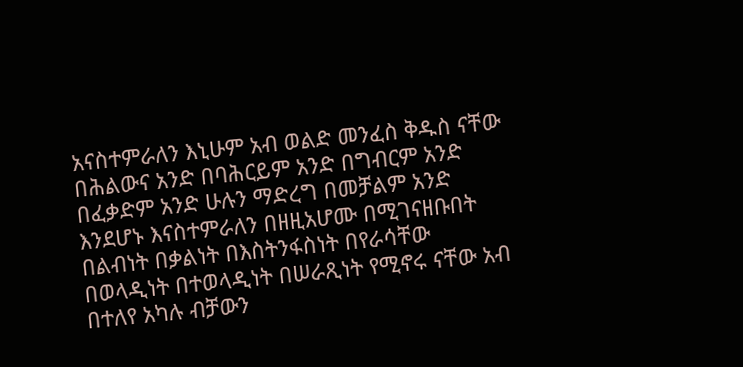አናስተምራለን እኒሁም አብ ወልድ መንፈስ ቅዱስ ናቸው በሕልውና አንድ በባሕርይም አንድ በግብርም አንድ በፈቃድም አንድ ሁሉን ማድረግ በመቻልም አንድ እንደሆኑ እናስተምራለን በዘዚአሆሙ በሚገናዘቡበት በልብነት በቃልነት በእስትንፋስነት በየራሳቸው በወላዲነት በተወላዲነት በሠራጺነት የሚኖሩ ናቸው አብ በተለየ አካሉ ብቻውን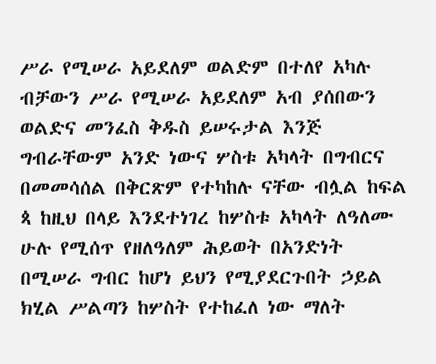ሥራ የሚሠራ አይደለም ወልድም በተለየ አካሉ ብቻውን ሥራ የሚሠራ አይደለም አብ ያሰበውን ወልድና መንፈስ ቅዱስ ይሠሩታል እንጅ ግብራቸውም አንድ ነውና ሦስቱ አካላት በግብርና በመመሳሰል በቅርጽም የተካከሉ ናቸው ብሏል ከፍል ጳ ከዚህ በላይ እንደተነገረ ከሦስቱ አካላት ለዓለሙ ሁሉ የሚሰጥ የዘለዓለም ሕይወት በአንድነት በሚሠራ ግብር ከሆነ ይህን የሚያደርጉበት ኃይል ክሂል ሥልጣን ከሦስት የተከፈለ ነው ማለት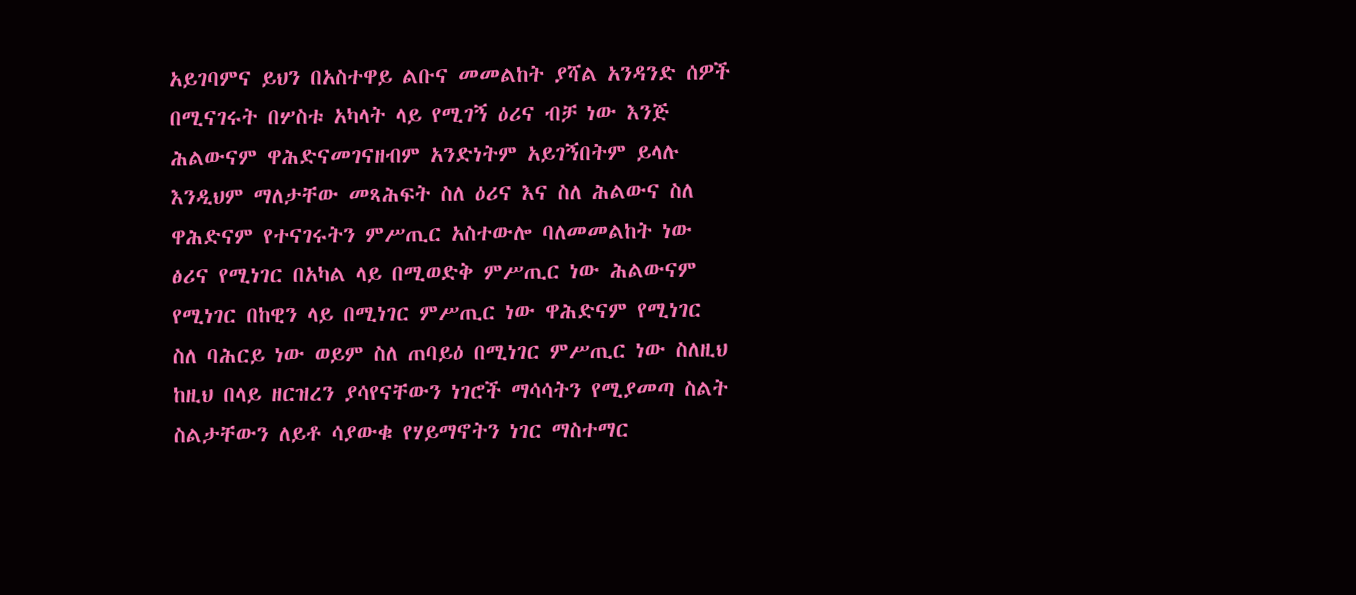አይገባምና ይህን በአስተዋይ ልቡና መመልከት ያሻል አንዳንድ ሰዎች በሚናገሩት በሦስቱ አካላት ላይ የሚገኝ ዕሪና ብቻ ነው እንጅ ሕልውናም ዋሕድናመገናዘብም አንድነትም አይገኝበትም ይላሉ እንዲህም ማለታቸው መጻሕፍት ስለ ዕሪና እና ስለ ሕልውና ስለ ዋሕድናም የተናገሩትን ምሥጢር አስተውሎ ባለመመልከት ነው ፅሪና የሚነገር በአካል ላይ በሚወድቅ ምሥጢር ነው ሕልውናም የሚነገር በከዊን ላይ በሚነገር ምሥጢር ነው ዋሕድናም የሚነገር ስለ ባሕርይ ነው ወይም ስለ ጠባይዕ በሚነገር ምሥጢር ነው ስለዚህ ከዚህ በላይ ዘርዝረን ያሳየናቸውን ነገሮች ማሳሳትን የሚያመጣ ስልት ስልታቸውን ለይቶ ሳያውቁ የሃይማኖትን ነገር ማስተማር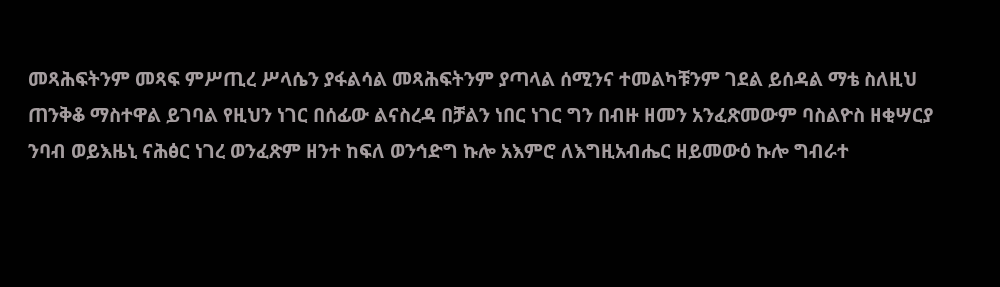መጻሕፍትንም መጻፍ ምሥጢረ ሥላሴን ያፋልሳል መጻሕፍትንም ያጣላል ሰሚንና ተመልካቹንም ገደል ይሰዳል ማቴ ስለዚህ ጠንቅቆ ማስተዋል ይገባል የዚህን ነገር በሰፊው ልናስረዳ በቻልን ነበር ነገር ግን በብዙ ዘመን አንፈጽመውም ባስልዮስ ዘቂሣርያ ንባብ ወይእዜኒ ናሕፅር ነገረ ወንፈጽም ዘንተ ከፍለ ወንኅድግ ኩሎ አእምሮ ለእግዚአብሔር ዘይመውዕ ኩሎ ግብራተ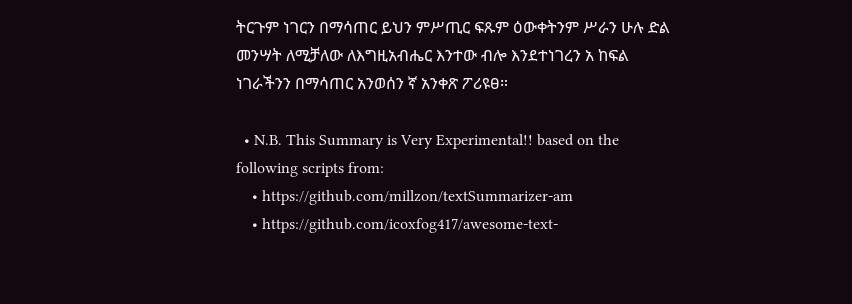ትርጉም ነገርን በማሳጠር ይህን ምሥጢር ፍጹም ዕውቀትንም ሥራን ሁሉ ድል መንሣት ለሚቻለው ለእግዚአብሔር እንተው ብሎ እንደተነገረን አ ከፍል ነገራችንን በማሳጠር አንወሰን ኛ አንቀጽ ፖሪዩፀ።

  • N.B. This Summary is Very Experimental!! based on the following scripts from:
    • https://github.com/millzon/textSummarizer-am
    • https://github.com/icoxfog417/awesome-text-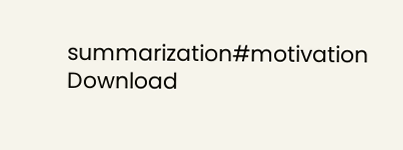summarization#motivation
Download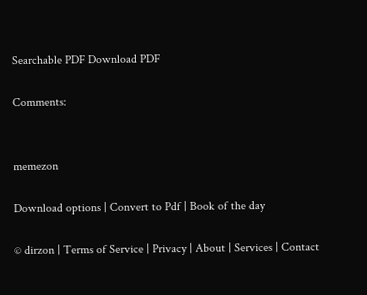Searchable PDF Download PDF

Comments:


memezon

Download options | Convert to Pdf | Book of the day

© dirzon | Terms of Service | Privacy | About | Services | Contact